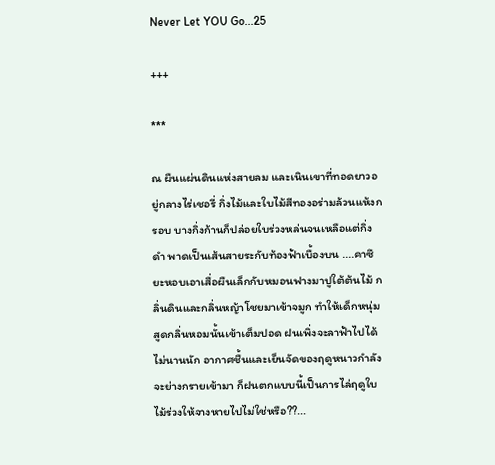Never Let YOU Go...25

+++

***

ณ ผืนแผ่นดินแห่งสายลม และเนินเขาที่ทอดยาวอยู่กลางไร่เชอรี่ กิ่งไม้และใบไม้สีทองอร่ามล้วนแห้งกรอบ บางกิ่งก้านก็ปล่อยใบร่วงหล่นจนเหลือแต่กิ่งดำ พาดเป็นเส้นสายระกับท้องฟ้าเบื้องบน ....คาซึยะหอบเอาเสื่อผืนเล็กกับหมอนฟางมาปูใต้ต้นไม้ กลิ่นดินและกลิ่นหญ้าโชยมาเข้าจมูก ทำให้เด็กหนุ่มสูดกลิ่นหอมนั้นเข้าเต็มปอด ฝนเพิ่งจะลาฟ้าไปได้ไม่นานนัก อากาศชื้นและเย็นจัดของฤดูหนาวกำลังจะย่างกรายเข้ามา ก็ฝนตกแบบนี้เป็นการไล่ฤดูใบไม้ร่วงให้จางหายไปไม่ใช่หรือ??...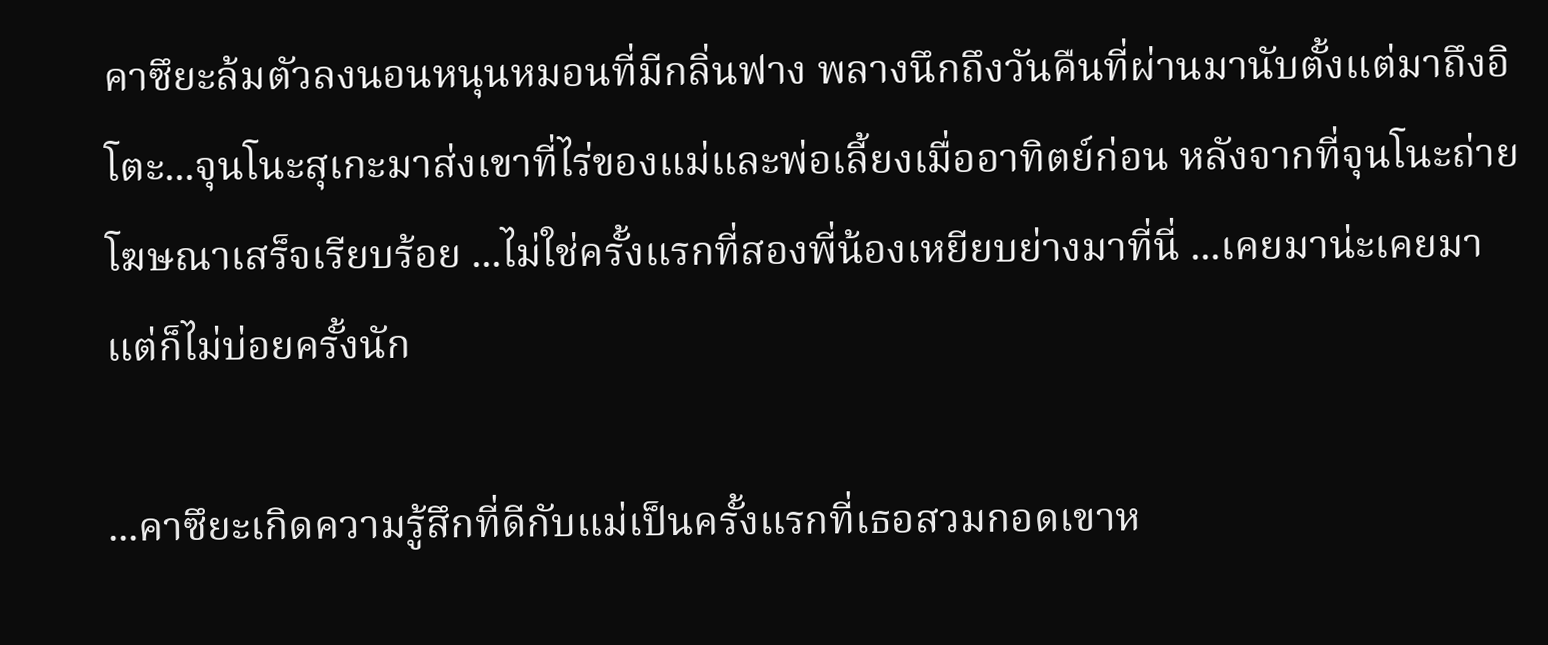คาซึยะล้มตัวลงนอนหนุนหมอนที่มีกลิ่นฟาง พลางนึกถึงวันคืนที่ผ่านมานับตั้งแต่มาถึงอิโตะ...จุนโนะสุเกะมาส่งเขาที่ไร่ของแม่และพ่อเลี้ยงเมื่ออาทิตย์ก่อน หลังจากที่จุนโนะถ่ายโฆษณาเสร็จเรียบร้อย ...ไม่ใช่ครั้งแรกที่สองพี่น้องเหยียบย่างมาที่นี่ ...เคยมาน่ะเคยมา แต่ก็ไม่บ่อยครั้งนัก

...คาซึยะเกิดความรู้สึกที่ดีกับแม่เป็นครั้งแรกที่เธอสวมกอดเขาห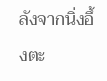ลังจากนิ่งอึ้งตะ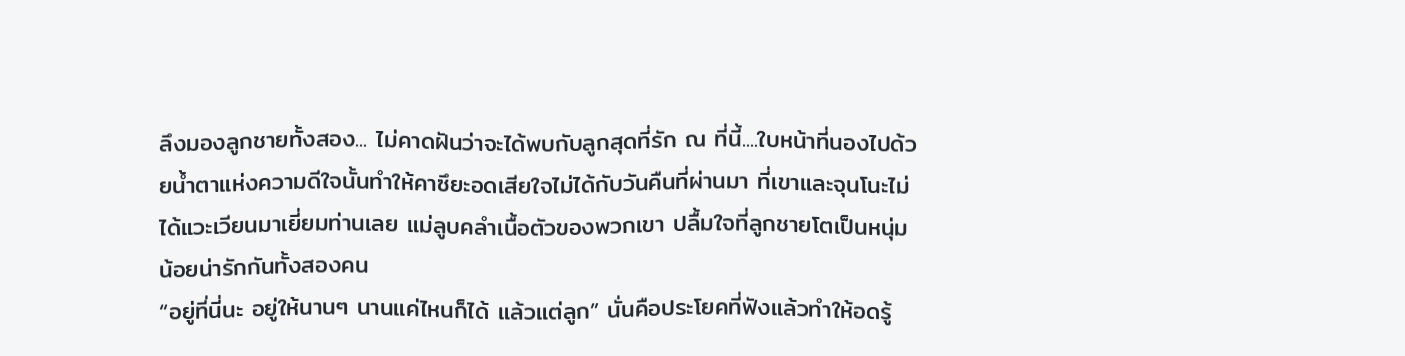ลึงมองลูกชายทั้งสอง... ไม่คาดฝันว่าจะได้พบกับลูกสุดที่รัก ณ ที่นี้....ใบหน้าที่นองไปด้วยน้ำตาแห่งความดีใจนั้นทำให้คาซึยะอดเสียใจไม่ได้กับวันคืนที่ผ่านมา ที่เขาและจุนโนะไม่ได้แวะเวียนมาเยี่ยมท่านเลย แม่ลูบคลำเนื้อตัวของพวกเขา ปลื้มใจที่ลูกชายโตเป็นหนุ่มน้อยน่ารักกันทั้งสองคน
“อยู่ที่นี่นะ อยู่ให้นานๆ นานแค่ไหนก็ได้ แล้วแต่ลูก” นั่นคือประโยคที่ฟังแล้วทำให้อดรู้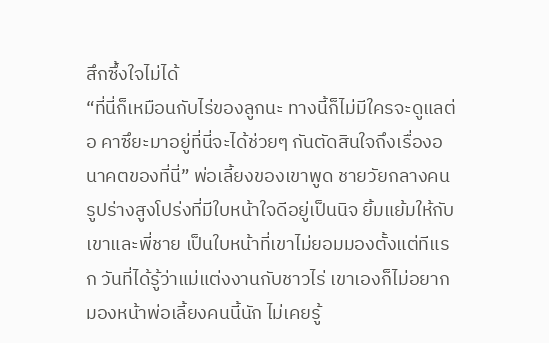สึกซึ้งใจไม่ได้
“ที่นี่ก็เหมือนกับไร่ของลูกนะ ทางนี้ก็ไม่มีใครจะดูแลต่อ คาซึยะมาอยู่ที่นี่จะได้ช่วยๆ กันตัดสินใจถึงเรื่องอนาคตของที่นี่” พ่อเลี้ยงของเขาพูด ชายวัยกลางคนรูปร่างสูงโปร่งที่มีใบหน้าใจดีอยู่เป็นนิจ ยิ้มแย้มให้กับเขาและพี่ชาย เป็นใบหน้าที่เขาไม่ยอมมองตั้งแต่ทีแรก วันที่ได้รู้ว่าแม่แต่งงานกับชาวไร่ เขาเองก็ไม่อยากมองหน้าพ่อเลี้ยงคนนี้นัก ไม่เคยรู้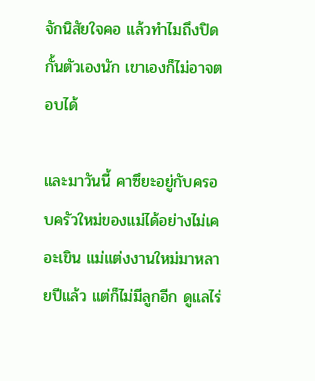จักนิสัยใจคอ แล้วทำไมถึงปิดกั้นตัวเองนัก เขาเองก็ไม่อาจตอบได้

และมาวันนี้ คาซึยะอยู่กับครอบครัวใหม่ของแม่ได้อย่างไม่เคอะเขิน แม่แต่งงานใหม่มาหลายปีแล้ว แต่ก็ไม่มีลูกอีก ดูแลไร่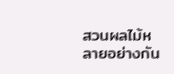สวนผลไม้หลายอย่างกัน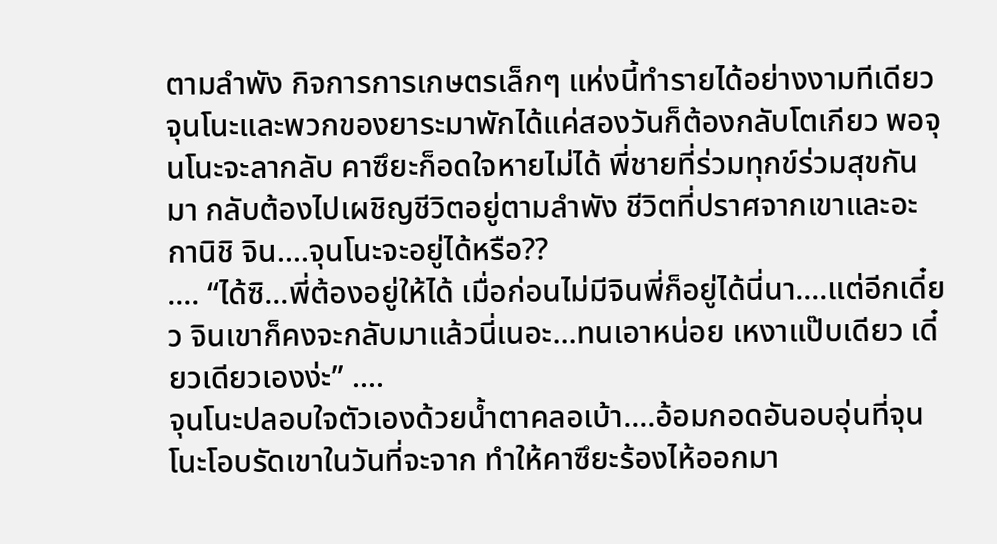ตามลำพัง กิจการการเกษตรเล็กๆ แห่งนี้ทำรายได้อย่างงามทีเดียว
จุนโนะและพวกของยาระมาพักได้แค่สองวันก็ต้องกลับโตเกียว พอจุนโนะจะลากลับ คาซึยะก็อดใจหายไม่ได้ พี่ชายที่ร่วมทุกข์ร่วมสุขกันมา กลับต้องไปเผชิญชีวิตอยู่ตามลำพัง ชีวิตที่ปราศจากเขาและอะกานิชิ จิน....จุนโนะจะอยู่ได้หรือ??
.... “ได้ซิ...พี่ต้องอยู่ให้ได้ เมื่อก่อนไม่มีจินพี่ก็อยู่ได้นี่นา....แต่อีกเดี๋ยว จินเขาก็คงจะกลับมาแล้วนี่เนอะ...ทนเอาหน่อย เหงาแป๊บเดียว เดี๋ยวเดียวเองง่ะ” ....
จุนโนะปลอบใจตัวเองด้วยน้ำตาคลอเบ้า....อ้อมกอดอันอบอุ่นที่จุนโนะโอบรัดเขาในวันที่จะจาก ทำให้คาซึยะร้องไห้ออกมา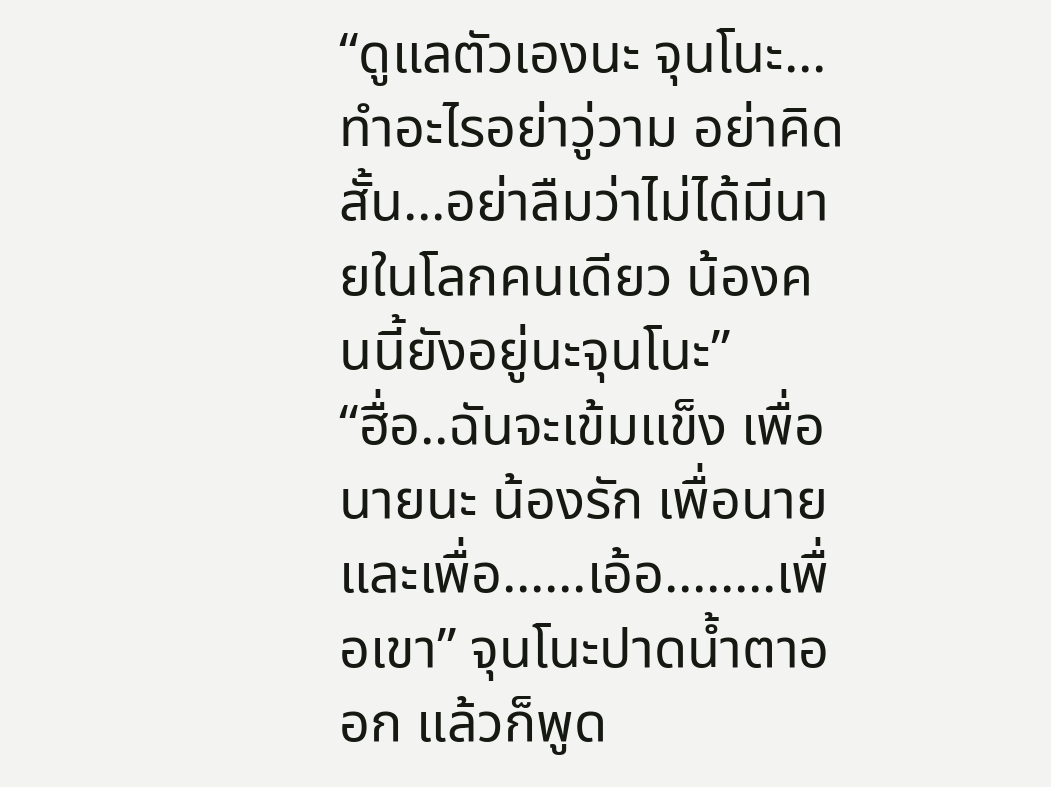“ดูแลตัวเองนะ จุนโนะ...ทำอะไรอย่าวู่วาม อย่าคิดสั้น...อย่าลืมว่าไม่ได้มีนายในโลกคนเดียว น้องคนนี้ยังอยู่นะจุนโนะ”
“ฮื่อ..ฉันจะเข้มแข็ง เพื่อนายนะ น้องรัก เพื่อนายและเพื่อ......เอ้อ........เพื่อเขา” จุนโนะปาดน้ำตาออก แล้วก็พูด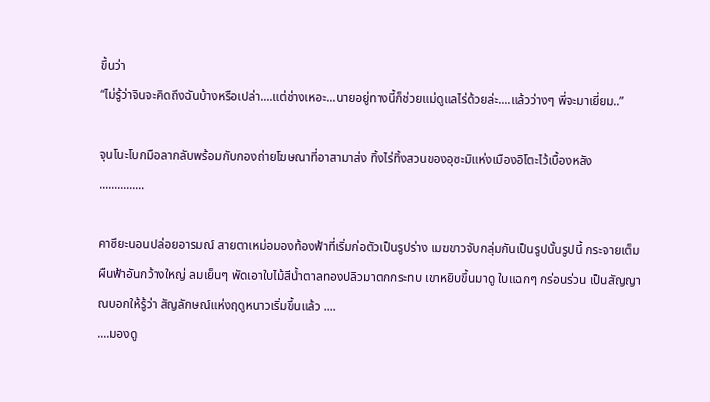ขึ้นว่า
“ไม่รู้ว่าจินจะคิดถึงฉันบ้างหรือเปล่า....แต่ช่างเหอะ...นายอยู่ทางนี้ก็ช่วยแม่ดูแลไร่ด้วยล่ะ....แล้วว่างๆ พี่จะมาเยี่ยม..”

จุนโนะโบกมือลากลับพร้อมกับกองถ่ายโฆษณาที่อาสามาส่ง ทิ้งไร่ทิ้งสวนของอุซะมิแห่งเมืองอิโตะไว้เบื้องหลัง
...............

คาซึยะนอนปล่อยอารมณ์ สายตาเหม่อมองท้องฟ้าที่เริ่มก่อตัวเป็นรูปร่าง เมฆขาวจับกลุ่มกันเป็นรูปนั้นรูปนี้ กระจายเต็มผืนฟ้าอันกว้างใหญ่ ลมเย็นๆ พัดเอาใบไม้สีน้ำตาลทองปลิวมาตกกระทบ เขาหยิบขึ้นมาดู ใบแฉกๆ กร่อนร่วน เป็นสัญญาณบอกให้รู้ว่า สัญลักษณ์แห่งฤดูหนาวเริ่มขึ้นแล้ว ....
....มองดู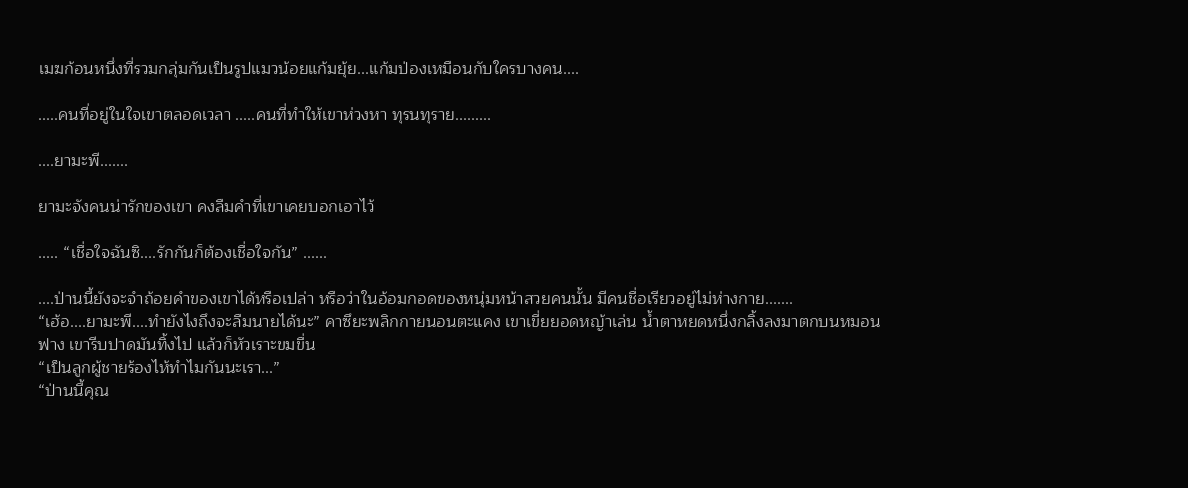เมฆก้อนหนึ่งที่รวมกลุ่มกันเป็นรูปแมวน้อยแก้มยุ้ย...แก้มป่องเหมือนกับใครบางคน....

.....คนที่อยู่ในใจเขาตลอดเวลา .....คนที่ทำให้เขาห่วงหา ทุรนทุราย.........

....ยามะพี.......

ยามะจังคนน่ารักของเขา คงลืมคำที่เขาเคยบอกเอาไว้

..... “เชื่อใจฉันซิ....รักกันก็ต้องเชื่อใจกัน” ......

....ป่านนี้ยังจะจำถ้อยคำของเขาได้หรือเปล่า หรือว่าในอ้อมกอดของหนุ่มหน้าสวยคนนั้น มีคนชื่อเรียวอยู่ไม่ห่างกาย.......
“เฮ้อ....ยามะพี....ทำยังไงถึงจะลืมนายได้นะ” คาซึยะพลิกกายนอนตะแคง เขาเขี่ยยอดหญ้าเล่น น้ำตาหยดหนึ่งกลิ้งลงมาตกบนหมอนฟาง เขารีบปาดมันทิ้งไป แล้วก็หัวเราะขมขื่น
“เป็นลูกผู้ชายร้องไห้ทำไมกันนะเรา...”
“ป่านนี้คุณ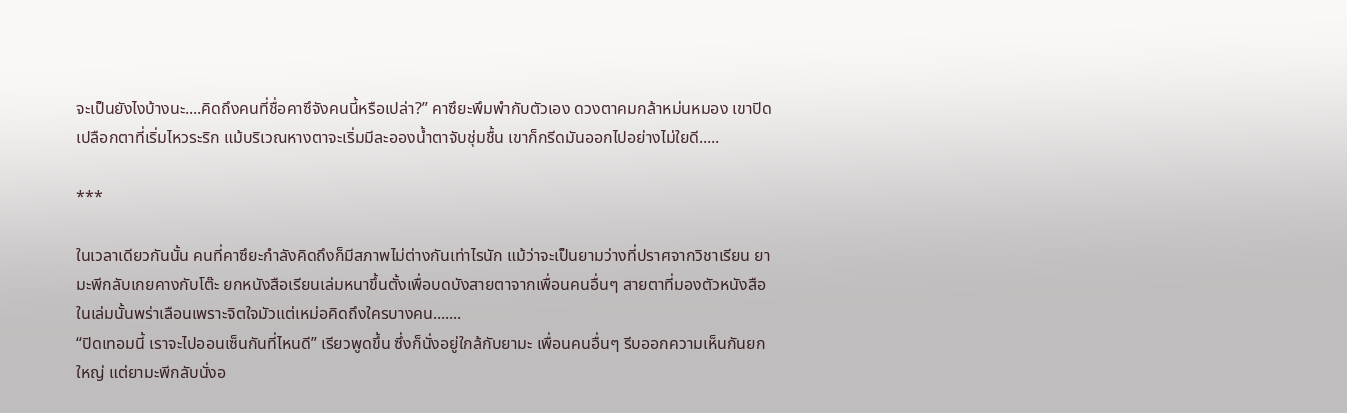จะเป็นยังไงบ้างนะ....คิดถึงคนที่ชื่อคาซึจังคนนี้หรือเปล่า?” คาซึยะพึมพำกับตัวเอง ดวงตาคมกล้าหม่นหมอง เขาปิดเปลือกตาที่เริ่มไหวระริก แม้บริเวณหางตาจะเริ่มมีละอองน้ำตาจับชุ่มชื้น เขาก็กรีดมันออกไปอย่างไม่ใยดี.....

***

ในเวลาเดียวกันนั้น คนที่คาซึยะกำลังคิดถึงก็มีสภาพไม่ต่างกันเท่าไรนัก แม้ว่าจะเป็นยามว่างที่ปราศจากวิชาเรียน ยามะพีกลับเกยคางกับโต๊ะ ยกหนังสือเรียนเล่มหนาขึ้นตั้งเพื่อบดบังสายตาจากเพื่อนคนอื่นๆ สายตาที่มองตัวหนังสือในเล่มนั้นพร่าเลือนเพราะจิตใจมัวแต่เหม่อคิดถึงใครบางคน.......
“ปิดเทอมนี้ เราจะไปออนเซ็นกันที่ไหนดี” เรียวพูดขึ้น ซึ่งก็นั่งอยู่ใกล้กับยามะ เพื่อนคนอื่นๆ รีบออกความเห็นกันยกใหญ่ แต่ยามะพีกลับนั่งอ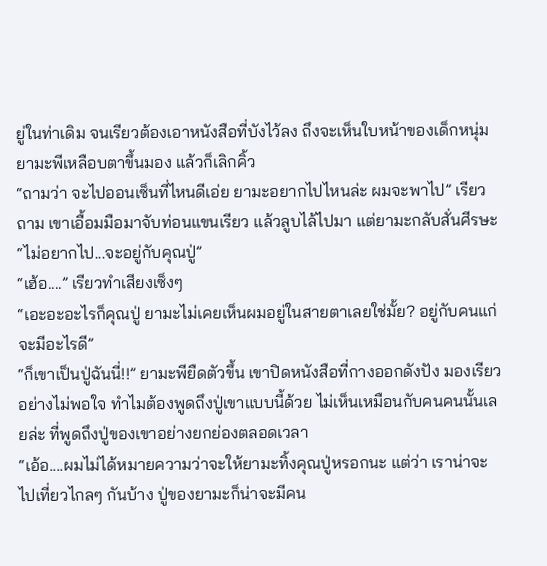ยู่ในท่าเดิม จนเรียวต้องเอาหนังสือที่บังไว้ลง ถึงจะเห็นใบหน้าของเด็กหนุ่ม ยามะพีเหลือบตาขึ้นมอง แล้วก็เลิกคิ้ว
“ถามว่า จะไปออนเซ็นที่ไหนดีเอ่ย ยามะอยากไปไหนล่ะ ผมจะพาไป” เรียวถาม เขาเอื้อมมือมาจับท่อนแขนเรียว แล้วลูบไล้ไปมา แต่ยามะกลับสั่นศีรษะ
“ไม่อยากไป...จะอยู่กับคุณปู่”
“เฮ้อ....” เรียวทำเสียงเซ็งๆ
“เอะอะอะไรก็คุณปู่ ยามะไม่เคยเห็นผมอยู่ในสายตาเลยใช่มั้ย? อยู่กับคนแก่จะมีอะไรดี”
“ก็เขาเป็นปู่ฉันนี่!!” ยามะพียืดตัวขึ้น เขาปิดหนังสือที่กางออกดังปัง มองเรียวอย่างไม่พอใจ ทำไมต้องพูดถึงปู่เขาแบบนี้ด้วย ไม่เห็นเหมือนกับคนคนนั้นเลยล่ะ ที่พูดถึงปู่ของเขาอย่างยกย่องตลอดเวลา
“เอ้อ....ผมไม่ได้หมายความว่าจะให้ยามะทิ้งคุณปู่หรอกนะ แต่ว่า เราน่าจะไปเที่ยวไกลๆ กันบ้าง ปู่ของยามะก็น่าจะมีคน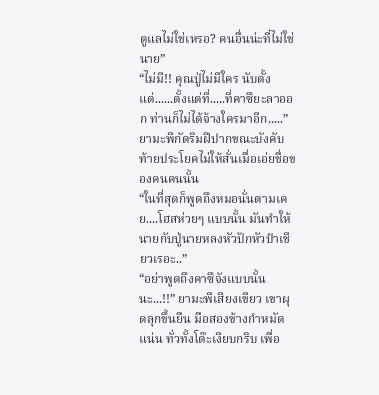ดูแลไม่ใช่เหรอ? คนอื่นน่ะที่ไม่ใช่นาย”
“ไม่มี!! คุณปู่ไม่มีใคร นับตั้งแต่......ตั้งแต่ที่.....ที่คาซึยะลาออก ท่านก็ไม่ได้จ้างใครมาอีก.....” ยามะพีกัดริมฝีปากขณะบังคับท้ายประโยคไม่ให้สั่นเมื่อเอ่ยชื่อของคนคนนั้น
“ในที่สุดก็พูดถึงหมอนั่นตามเคย....โฮสห่วยๆ แบบนั้น มันทำให้นายกับปู่นายหลงหัวปักหัวปำเชียวเรอะ..”
“อย่าพูดถึงคาซึจังแบบนั้นนะ...!!” ยามะพีเสียงเขียว เขาผุดลุกขึ้นยืน มือสองข้างกำหมัดแน่น ทั่วทั้งโต๊ะเงียบกริบ เพื่อ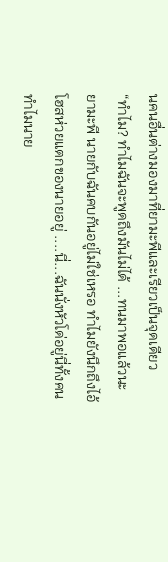นคนอื่นต่างมองมาที่ยามะพีและเรียวเป็นจุดเดียว
“ทำไม? ทำไมฉันจะพูดถึงมันไม่ได้ ...ทนมาพอแล้วนะ ยามะพี นายกับฉันคบกันอยู่ไม่ใช่เหรอ ทำไมยังนึกถึงไอ้โฮสห่วยแตกของนายอยู่ ....นี่...ฉันนั่งหัวโด่อยู่นี่ทั้งคน ทำไมนาย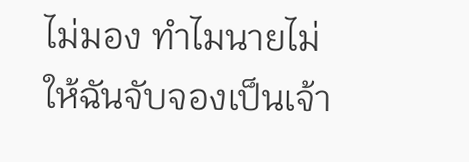ไม่มอง ทำไมนายไม่ให้ฉันจับจองเป็นเจ้า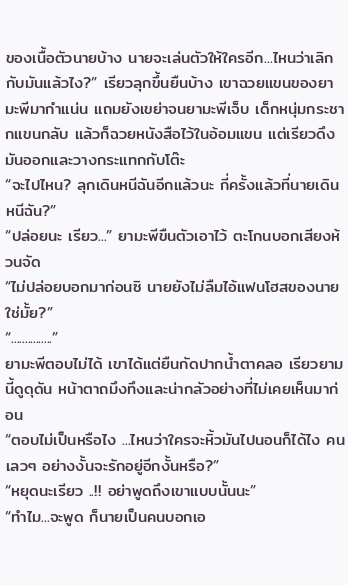ของเนื้อตัวนายบ้าง นายจะเล่นตัวให้ใครอีก...ไหนว่าเลิกกับมันแล้วไง?” เรียวลุกขึ้นยืนบ้าง เขาฉวยแขนของยามะพีมากำแน่น แถมยังเขย่าจนยามะพีเจ็บ เด็กหนุ่มกระชากแขนกลับ แล้วก็ฉวยหนังสือไว้ในอ้อมแขน แต่เรียวดึงมันออกและวางกระแทกกับโต๊ะ
“จะไปไหน? ลุกเดินหนีฉันอีกแล้วนะ กี่ครั้งแล้วที่นายเดินหนีฉัน?”
“ปล่อยนะ เรียว...” ยามะพีขืนตัวเอาไว้ ตะโกนบอกเสียงห้วนจัด
“ไม่ปล่อยบอกมาก่อนซิ นายยังไม่ลืมไอ้แฟนโฮสของนายใช่มั้ย?”
“...............”
ยามะพีตอบไม่ได้ เขาได้แต่ยืนกัดปากน้ำตาคลอ เรียวยามนี้ดูดุดัน หน้าตาถมึงทึงและน่ากลัวอย่างที่ไม่เคยเห็นมาก่อน
“ตอบไม่เป็นหรือไง ...ไหนว่าใครจะหิ้วมันไปนอนก็ได้ไง คนเลวๆ อย่างงั้นจะรักอยู่อีกงั้นหรือ?”
“หยุดนะเรียว ..!! อย่าพูดถึงเขาแบบนั้นนะ”
“ทำไม...จะพูด ก็นายเป็นคนบอกเอ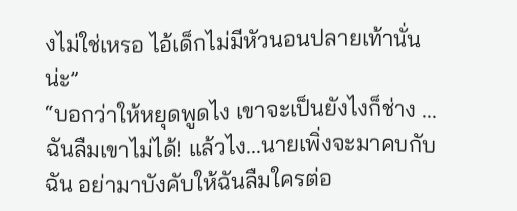งไม่ใช่เหรอ ไอ้เด็กไม่มีหัวนอนปลายเท้านั่นน่ะ”
“บอกว่าให้หยุดพูดไง เขาจะเป็นยังไงก็ช่าง ...ฉันลืมเขาไม่ได้! แล้วไง...นายเพิ่งจะมาคบกับฉัน อย่ามาบังคับให้ฉันลืมใครต่อ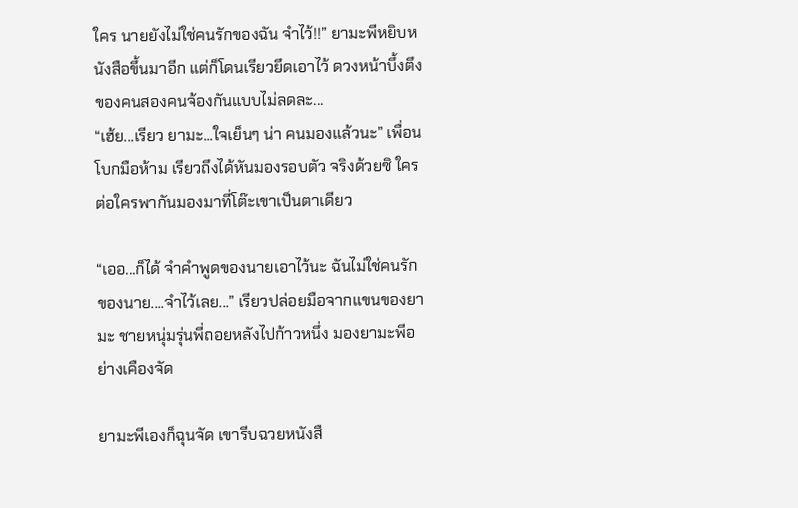ใคร นายยังไม่ใช่คนรักของฉัน จำไว้!!” ยามะพีหยิบหนังสือขึ้นมาอีก แต่ก็โดนเรียวยึดเอาไว้ ดวงหน้าบึ้งตึงของคนสองคนจ้องกันแบบไม่ลดละ...
“เฮ้ย...เรียว ยามะ...ใจเย็นๆ น่า คนมองแล้วนะ” เพื่อนโบกมือห้าม เรียวถึงได้หันมองรอบตัว จริงด้วยซิ ใครต่อใครพากันมองมาที่โต๊ะเขาเป็นตาเดียว

“เออ...ก็ได้ จำคำพูดของนายเอาไว้นะ ฉันไม่ใช่คนรักของนาย....จำไว้เลย...” เรียวปล่อยมือจากแขนของยามะ ชายหนุ่มรุ่นพี่ถอยหลังไปก้าวหนึ่ง มองยามะพีอย่างเคืองจัด

ยามะพีเองก็ฉุนจัด เขารีบฉวยหนังสื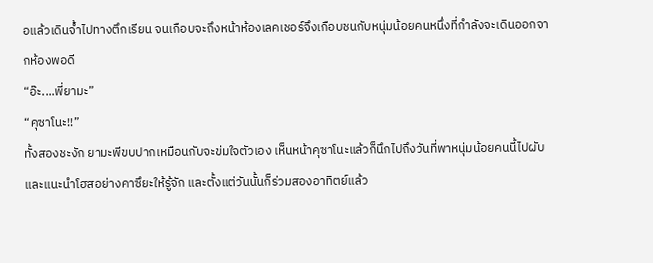อแล้วเดินจ้ำไปทางตึกเรียน จนเกือบจะถึงหน้าห้องเลคเชอร์จึงเกือบชนกับหนุ่มน้อยคนหนึ่งที่กำลังจะเดินออกจากห้องพอดี
“อ๊ะ....พี่ยามะ”
“คุซาโนะ!!”
ทั้งสองชะงัก ยามะพีขบปากเหมือนกับจะข่มใจตัวเอง เห็นหน้าคุซาโนะแล้วก็นึกไปถึงวันที่พาหนุ่มน้อยคนนี้ไปผับ และแนะนำโฮสอย่างคาซึยะให้รู้จัก และตั้งแต่วันนั้นก็ร่วมสองอาทิตย์แล้ว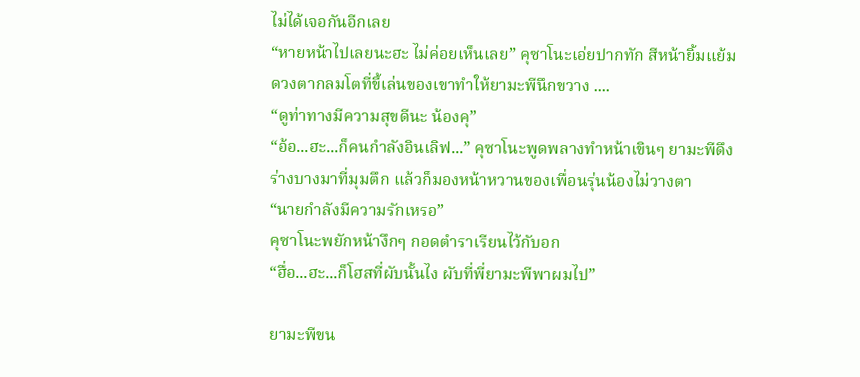ไม่ได้เจอกันอีกเลย
“หายหน้าไปเลยนะฮะ ไม่ค่อยเห็นเลย” คุซาโนะเอ่ยปากทัก สีหน้ายิ้มแย้ม ดวงตากลมโตที่ขี้เล่นของเขาทำให้ยามะพีนึกขวาง ....
“ดูท่าทางมีความสุขดีนะ น้องคุ”
“อ้อ...ฮะ...ก็คนกำลังอินเลิฟ...” คุซาโนะพูดพลางทำหน้าเขินๆ ยามะพีดึงร่างบางมาที่มุมตึก แล้วก็มองหน้าหวานของเพื่อนรุ่นน้องไม่วางตา
“นายกำลังมีความรักเหรอ”
คุซาโนะพยักหน้างึกๆ กอดตำราเรียนไว้กับอก
“ฮื่อ...ฮะ...ก็โฮสที่ผับนั้นไง ผับที่พี่ยามะพีพาผมไป”

ยามะพีขน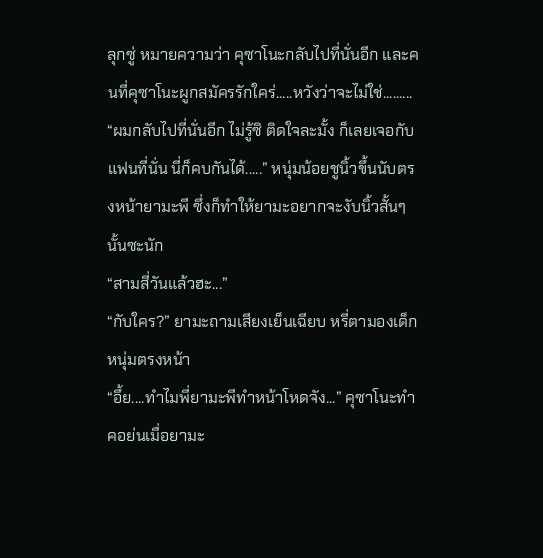ลุกซู่ หมายความว่า คุซาโนะกลับไปที่นั่นอีก และคนที่คุซาโนะผูกสมัครรักใคร่.....หวังว่าจะไม่ใช่.........
“ผมกลับไปที่นั่นอีก ไม่รู้ซิ ติดใจละมั้ง ก็เลยเจอกับแฟนที่นั่น นี่ก็คบกันได้.....” หนุ่มน้อยชูนิ้วขึ้นนับตรงหน้ายามะพี ซึ่งก็ทำให้ยามะอยากจะงับนิ้วสั้นๆ นั้นซะนัก
“สามสี่วันแล้วฮะ...”
“กับใคร?” ยามะถามเสียงเย็นเฉียบ หรี่ตามองเด็กหนุ่มตรงหน้า
“อึ้ย....ทำไมพี่ยามะพีทำหน้าโหดจัง...” คุซาโนะทำคอย่นเมื่อยามะ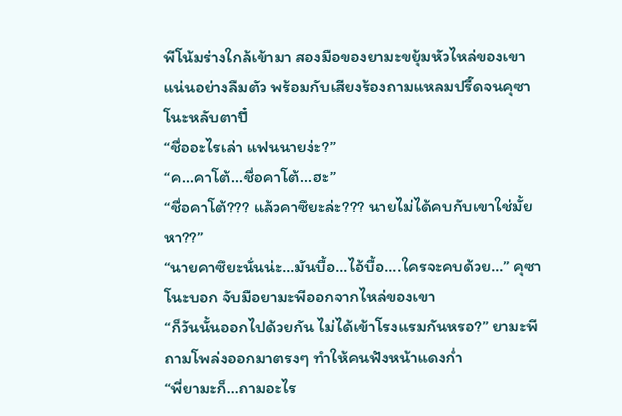พีโน้มร่างใกล้เข้ามา สองมือของยามะขยุ้มหัวไหล่ของเขาแน่นอย่างลืมตัว พร้อมกับเสียงร้องถามแหลมปรี๊ดจนคุซาโนะหลับตาปี๋
“ชื่ออะไรเล่า แฟนนายง่ะ?”
“ค...คาโต้...ชื่อคาโต้...ฮะ”
“ชื่อคาโต้??? แล้วคาซึยะล่ะ??? นายไม่ได้คบกับเขาใช่มั้ยหา??”
“นายคาซึยะนั่นน่ะ...มันบื้อ...ไอ้บื้อ....ใครจะคบด้วย...” คุซาโนะบอก จับมือยามะพีออกจากไหล่ของเขา
“ก็วันนั้นออกไปด้วยกัน ไม่ได้เข้าโรงแรมกันหรอ?” ยามะพีถามโพล่งออกมาตรงๆ ทำให้คนฟังหน้าแดงก่ำ
“พี่ยามะก็...ถามอะไร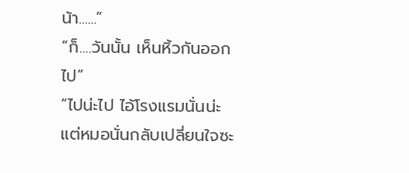น้า......”
“ก็....วันนั้น เห็นหิ้วกันออกไป”
“ไปน่ะไป ไอ้โรงแรมนั่นน่ะ แต่หมอนั่นกลับเปลี่ยนใจซะ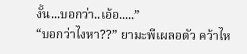งั้น...บอกว่า..เอ้อ.....”
“บอกว่าไงหา??” ยามะพีเผลอตัว คว้าไห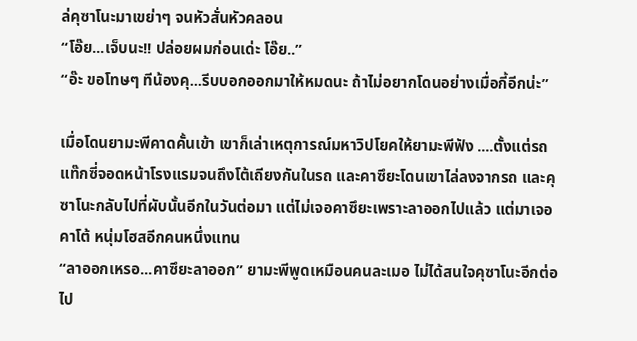ล่คุซาโนะมาเขย่าๆ จนหัวสั่นหัวคลอน
“โอ๊ย...เจ็บนะ!! ปล่อยผมก่อนเด่ะ โอ๊ย..”
“อ๊ะ ขอโทษๆ ทีน้องคุ...รีบบอกออกมาให้หมดนะ ถ้าไม่อยากโดนอย่างเมื่อกี้อีกน่ะ”

เมื่อโดนยามะพีคาดคั้นเข้า เขาก็เล่าเหตุการณ์มหาวิปโยคให้ยามะพีฟัง ....ตั้งแต่รถแท๊กซี่จอดหน้าโรงแรมจนถึงโต้เถียงกันในรถ และคาซึยะโดนเขาไล่ลงจากรถ และคุซาโนะกลับไปที่ผับนั้นอีกในวันต่อมา แต่ไม่เจอคาซึยะเพราะลาออกไปแล้ว แต่มาเจอคาโต้ หนุ่มโฮสอีกคนหนึ่งแทน
“ลาออกเหรอ...คาซึยะลาออก” ยามะพีพูดเหมือนคนละเมอ ไม่ได้สนใจคุซาโนะอีกต่อไป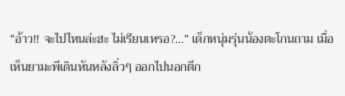“อ้าว!! จะไปไหนล่ะฮะ ไม่เรียนเหรอ?...” เด็กหนุ่มรุ่นน้องตะโกนถาม เมื่อเห็นยามะพีเดินหันหลังลิ่วๆ ออกไปนอกตึก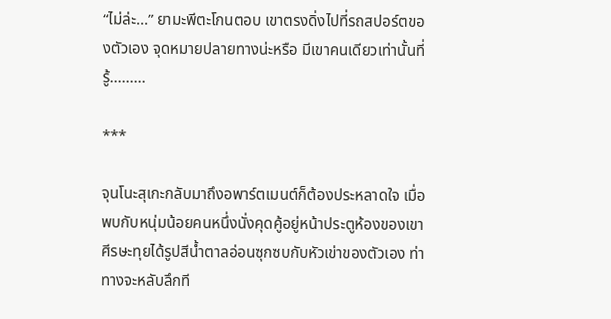“ไม่ล่ะ...” ยามะพีตะโกนตอบ เขาตรงดิ่งไปที่รถสปอร์ตของตัวเอง จุดหมายปลายทางน่ะหรือ มีเขาคนเดียวเท่านั้นที่รู้.........

***

จุนโนะสุเกะกลับมาถึงอพาร์ตเมนต์ก็ต้องประหลาดใจ เมื่อพบกับหนุ่มน้อยคนหนึ่งนั่งคุดคู้อยู่หน้าประตูห้องของเขา ศีรษะทุยได้รูปสีน้ำตาลอ่อนซุกซบกับหัวเข่าของตัวเอง ท่าทางจะหลับลึกที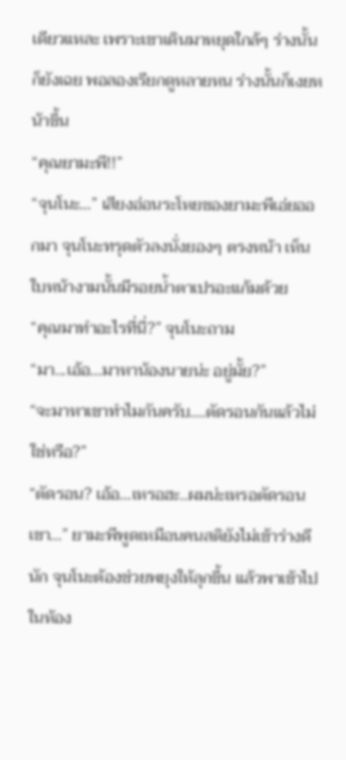เดียวแหละ เพราะเขาเดินมาหยุดใกล้ๆ ร่างนั้นก็ยังเฉย พอลองเรียกดูหลายหน ร่างนั้นก็เงยหน้าขึ้น
“คุณยามะพี!!”
“จุนโนะ...” เสียงอ่อนระโหยของยามะพีเอ่ยออกมา จุนโนะทรุดตัวลงนั่งยองๆ ตรงหน้า เห็นใบหน้างามนั้นมีรอยน้ำตาเปรอะแก้มด้วย
“คุณมาทำอะไรที่นี่?” จุนโนะถาม
“มา...เอ้อ...มาหาน้องนายน่ะ อยู่มั้ย?”
“จะมาหาเขาทำไมกันครับ....ตัดรอนกันแล้วไม่ใช่หรือ?”
“ตัดรอน? เอ้อ...เหรอฮะ..ผมน่ะเหรอตัดรอนเขา...” ยามะพีพูดเหมือนคนสติยังไม่เข้าร่างดีนัก จุนโนะต้องช่วยพยุงให้ลุกขึ้น แล้วพาเข้าไปในห้อง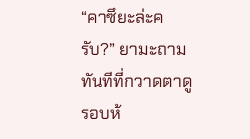“คาซึยะล่ะครับ?” ยามะถามทันทีที่กวาดตาดูรอบห้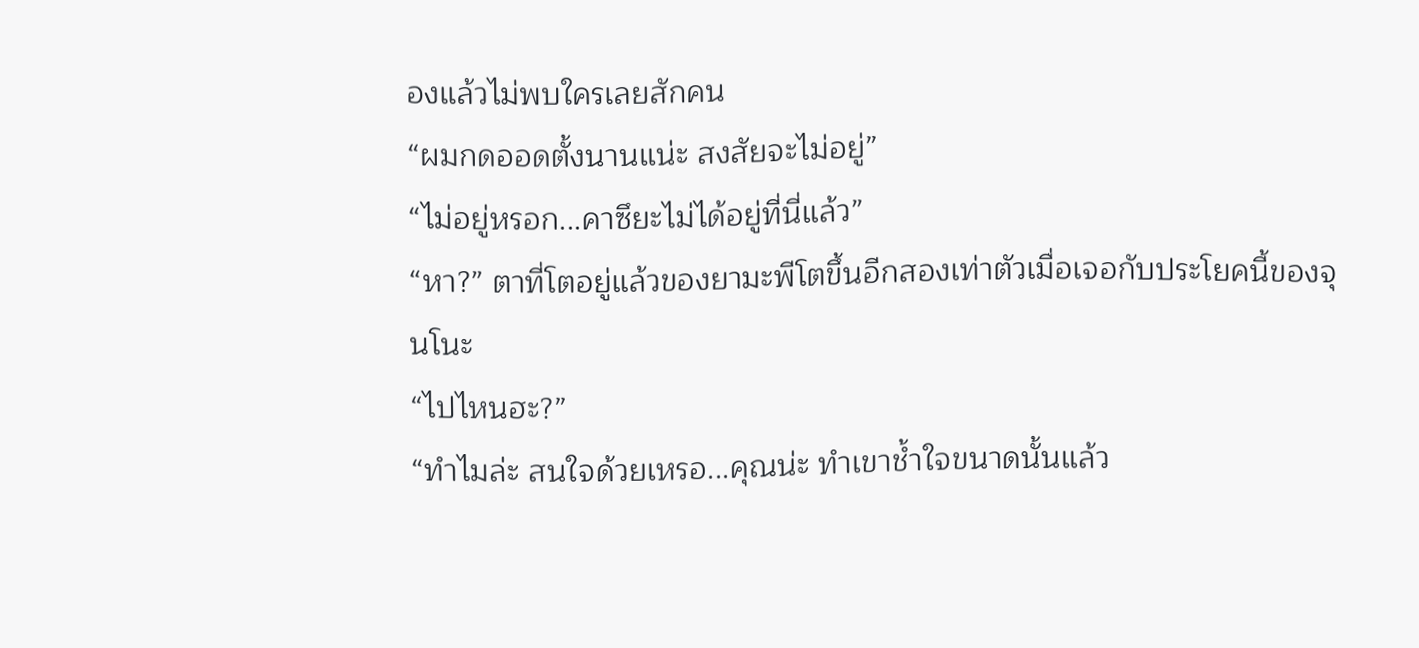องแล้วไม่พบใครเลยสักคน
“ผมกดออดตั้งนานแน่ะ สงสัยจะไม่อยู่”
“ไม่อยู่หรอก...คาซึยะไม่ได้อยู่ที่นี่แล้ว”
“หา?” ตาที่โตอยู่แล้วของยามะพีโตขึ้นอีกสองเท่าตัวเมื่อเจอกับประโยคนี้ของจุนโนะ
“ไปไหนฮะ?”
“ทำไมล่ะ สนใจด้วยเหรอ...คุณน่ะ ทำเขาช้ำใจขนาดนั้นแล้ว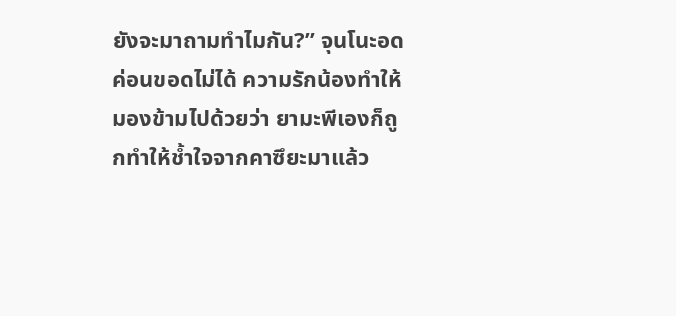ยังจะมาถามทำไมกัน?” จุนโนะอดค่อนขอดไม่ได้ ความรักน้องทำให้มองข้ามไปด้วยว่า ยามะพีเองก็ถูกทำให้ช้ำใจจากคาซึยะมาแล้ว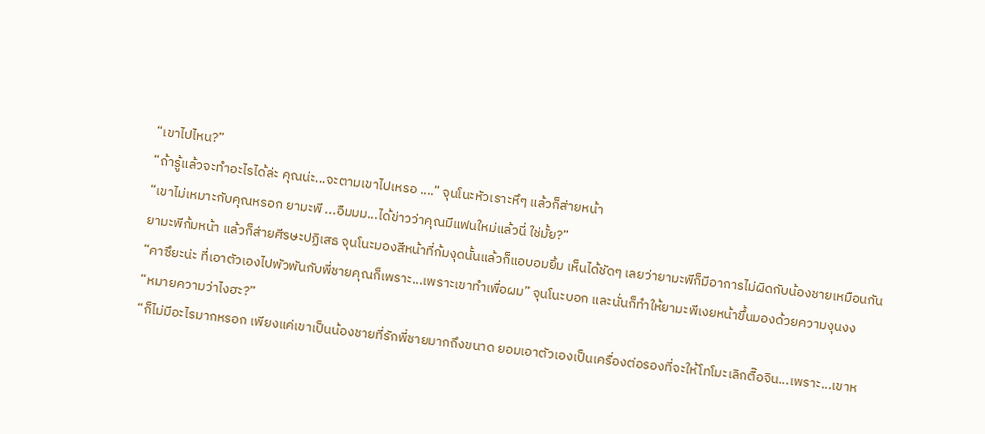“เขาไปไหน?”
“ถ้ารู้แล้วจะทำอะไรได้ล่ะ คุณน่ะ...จะตามเขาไปเหรอ ....” จุนโนะหัวเราะหึๆ แล้วก็ส่ายหน้า
“เขาไม่เหมาะกับคุณหรอก ยามะพี ...อืมมม...ได้ข่าวว่าคุณมีแฟนใหม่แล้วนี่ ใช่มั้ย?”
ยามะพีก้มหน้า แล้วก็ส่ายศีรษะปฏิเสธ จุนโนะมองสีหน้าที่ก้มงุดนั้นแล้วก็แอบอมยิ้ม เห็นได้ชัดๆ เลยว่ายามะพีก็มีอาการไม่ผิดกับน้องชายเหมือนกัน
“คาซึยะน่ะ ที่เอาตัวเองไปพัวพันกับพี่ชายคุณก็เพราะ...เพราะเขาทำเพื่อผม” จุนโนะบอก และนั่นก็ทำให้ยามะพีเงยหน้าขึ้นมองด้วยความงุนงง
“หมายความว่าไงฮะ?”
“ก็ไม่มีอะไรมากหรอก เพียงแค่เขาเป็นน้องชายที่รักพี่ชายมากถึงขนาด ยอมเอาตัวเองเป็นเครื่องต่อรองที่จะให้โทโมะเลิกตื๊อจิน...เพราะ...เขาห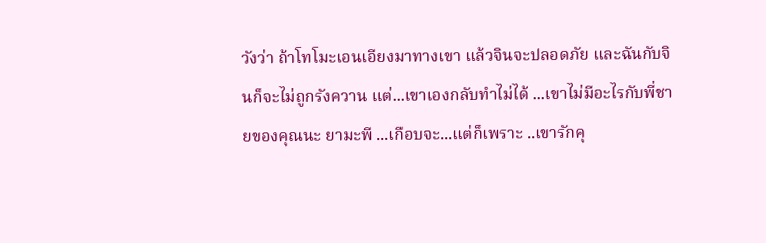วังว่า ถ้าโทโมะเอนเอียงมาทางเขา แล้วจินจะปลอดภัย และฉันกับจินก็จะไม่ถูกรังควาน แต่...เขาเองกลับทำไม่ได้ ...เขาไม่มีอะไรกับพี่ชายของคุณนะ ยามะพี ...เกือบจะ...แต่ก็เพราะ ..เขารักคุ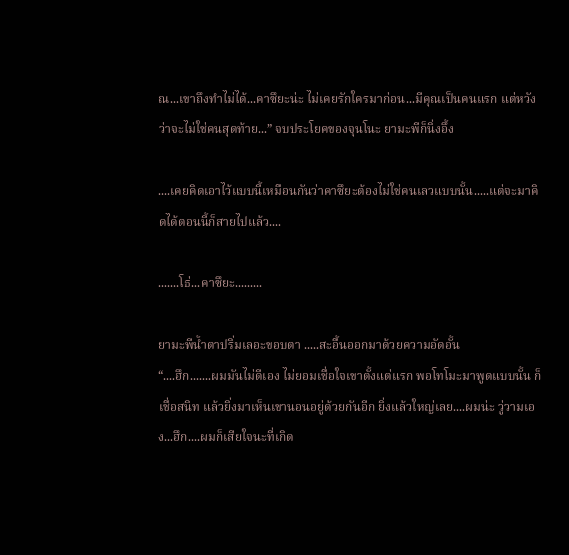ณ...เขาถึงทำไม่ได้...คาซึยะน่ะ ไม่เคยรักใครมาก่อน...มีคุณเป็นคนแรก แต่หวังว่าจะไม่ใช่คนสุดท้าย...” จบประโยคของจุนโนะ ยามะพีก็นิ่งอึ้ง

....เคยคิดเอาไว้แบบนี้เหมือนกันว่าคาซึยะต้องไม่ใช่คนเลวแบบนั้น.....แต่จะมาคิดได้ตอนนี้ก็สายไปแล้ว....

.......โธ่...คาซึยะ.........

ยามะพีน้ำตาปริ่มเลอะขอบตา .....สะอื้นออกมาด้วยความอัดอั้น
“....ฮึก.......ผมมันไม่ดีเอง ไม่ยอมเชื่อใจเขาตั้งแต่แรก พอโทโมะมาพูดแบบนั้น ก็เชื่อสนิท แล้วยิ่งมาเห็นเขานอนอยู่ด้วยกันอีก ยิ่งแล้วใหญ่เลย....ผมน่ะ วู่วามเอง...ฮึก....ผมก็เสียใจนะที่เกิด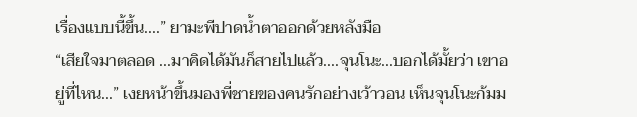เรื่องแบบนี้ขึ้น....” ยามะพีปาดน้ำตาออกด้วยหลังมือ
“เสียใจมาตลอด ...มาคิดได้มันก็สายไปแล้ว....จุนโนะ...บอกได้มั้ยว่า เขาอยู่ที่ไหน...” เงยหน้าขึ้นมองพี่ชายของคนรักอย่างเว้าวอน เห็นจุนโนะก้มม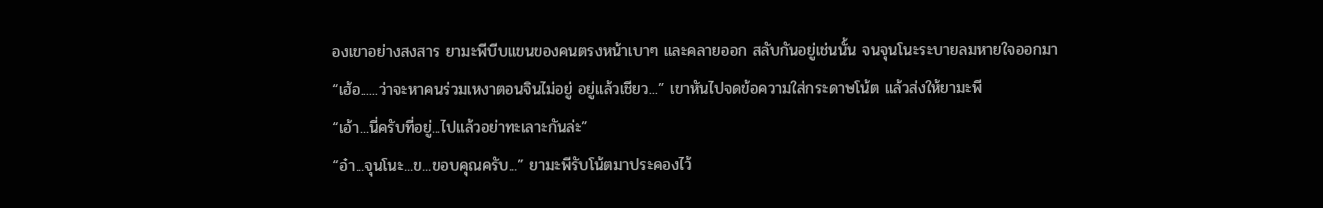องเขาอย่างสงสาร ยามะพีบีบแขนของคนตรงหน้าเบาๆ และคลายออก สลับกันอยู่เช่นนั้น จนจุนโนะระบายลมหายใจออกมา
“เฮ้อ......ว่าจะหาคนร่วมเหงาตอนจินไม่อยู่ อยู่แล้วเชียว...” เขาหันไปจดข้อความใส่กระดาษโน้ต แล้วส่งให้ยามะพี
“เอ้า...นี่ครับที่อยู่...ไปแล้วอย่าทะเลาะกันล่ะ”
“อ๋า...จุนโนะ...ข...ขอบคุณครับ...” ยามะพีรับโน้ตมาประคองไว้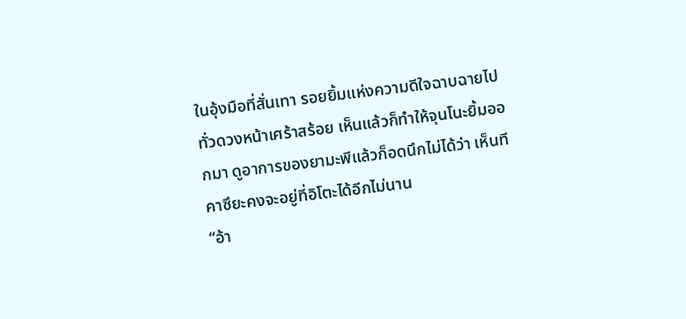ในอุ้งมือที่สั่นเทา รอยยิ้มแห่งความดีใจฉาบฉายไปทั่วดวงหน้าเศร้าสร้อย เห็นแล้วก็ทำให้จุนโนะยิ้มออกมา ดูอาการของยามะพีแล้วก็อดนึกไม่ได้ว่า เห็นทีคาซึยะคงจะอยู่ที่อิโตะได้อีกไม่นาน
“อ้า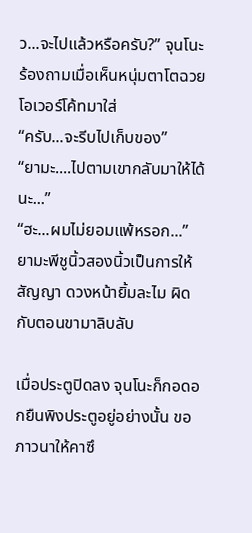ว...จะไปแล้วหรือครับ?” จุนโนะร้องถามเมื่อเห็นหนุ่มตาโตฉวยโอเวอร์โค้ทมาใส่
“ครับ...จะรีบไปเก็บของ”
“ยามะ....ไปตามเขากลับมาให้ได้นะ...”
“ฮะ...ผมไม่ยอมแพ้หรอก...” ยามะพีชูนิ้วสองนิ้วเป็นการให้สัญญา ดวงหน้ายิ้มละไม ผิดกับตอนขามาลิบลับ

เมื่อประตูปิดลง จุนโนะก็กอดอกยืนพิงประตูอยู่อย่างนั้น ขอภาวนาให้คาซึ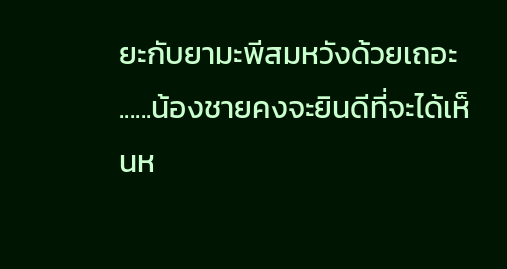ยะกับยามะพีสมหวังด้วยเถอะ ......น้องชายคงจะยินดีที่จะได้เห็นห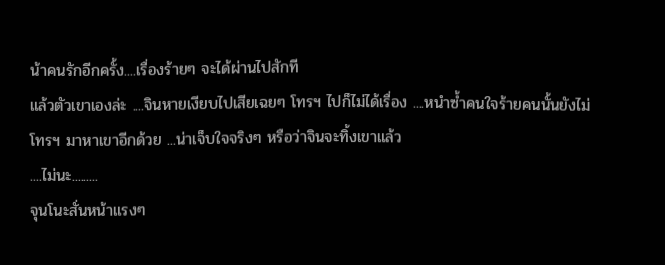น้าคนรักอีกครั้ง....เรื่องร้ายๆ จะได้ผ่านไปสักที
แล้วตัวเขาเองล่ะ ....จินหายเงียบไปเสียเฉยๆ โทรฯ ไปก็ไม่ได้เรื่อง ....หนำซ้ำคนใจร้ายคนนั้นยังไม่โทรฯ มาหาเขาอีกด้วย ...น่าเจ็บใจจริงๆ หรือว่าจินจะทิ้งเขาแล้ว
....ไม่นะ.........
จุนโนะสั่นหน้าแรงๆ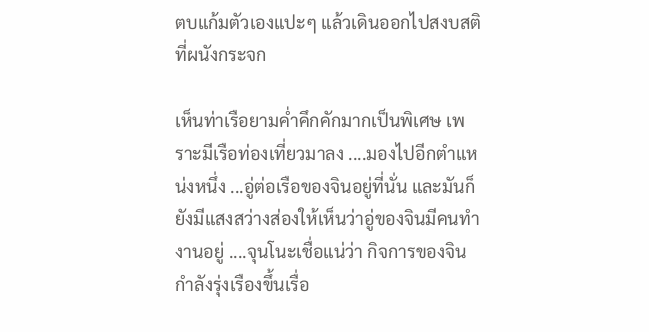ตบแก้มตัวเองแปะๆ แล้วเดินออกไปสงบสติที่ผนังกระจก

เห็นท่าเรือยามค่ำคึกคักมากเป็นพิเศษ เพราะมีเรือท่องเที่ยวมาลง ....มองไปอีกตำแหน่งหนึ่ง ...อู่ต่อเรือของจินอยู่ที่นั่น และมันก็ยังมีแสงสว่างส่องให้เห็นว่าอู่ของจินมีคนทำงานอยู่ ....จุนโนะเชื่อแน่ว่า กิจการของจินกำลังรุ่งเรืองขึ้นเรื่อ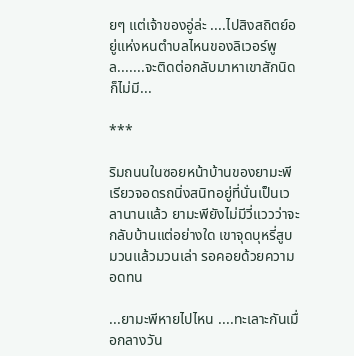ยๆ แต่เจ้าของอู่ล่ะ ....ไปสิงสถิตย์อยู่แห่งหนตำบลไหนของลิเวอร์พูล.......จะติดต่อกลับมาหาเขาสักนิดก็ไม่มี...

***

ริมถนนในซอยหน้าบ้านของยามะพี เรียวจอดรถนิ่งสนิทอยู่ที่นั่นเป็นเวลานานแล้ว ยามะพียังไม่มีวี่แววว่าจะกลับบ้านแต่อย่างใด เขาจุดบุหรี่สูบมวนแล้วมวนเล่า รอคอยด้วยความอดทน

...ยามะพีหายไปไหน ....ทะเลาะกันเมื่อกลางวัน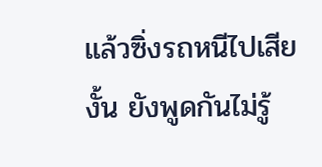แล้วซิ่งรถหนีไปเสียงั้น ยังพูดกันไม่รู้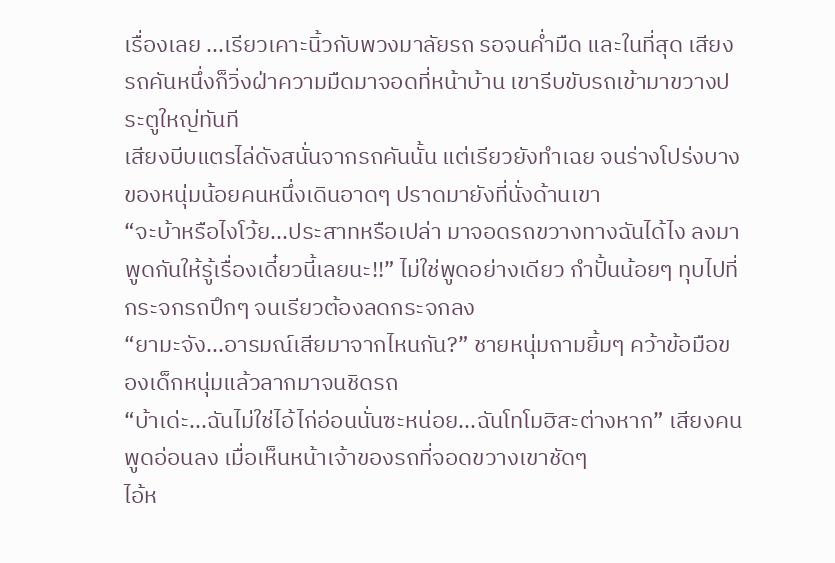เรื่องเลย ...เรียวเคาะนิ้วกับพวงมาลัยรถ รอจนค่ำมืด และในที่สุด เสียงรถคันหนึ่งก็วิ่งฝ่าความมืดมาจอดที่หน้าบ้าน เขารีบขับรถเข้ามาขวางประตูใหญ่ทันที
เสียงบีบแตรไล่ดังสนั่นจากรถคันนั้น แต่เรียวยังทำเฉย จนร่างโปร่งบางของหนุ่มน้อยคนหนึ่งเดินอาดๆ ปราดมายังที่นั่งด้านเขา
“จะบ้าหรือไงโว้ย...ประสาทหรือเปล่า มาจอดรถขวางทางฉันได้ไง ลงมาพูดกันให้รู้เรื่องเดี๋ยวนี้เลยนะ!!” ไม่ใช่พูดอย่างเดียว กำปั้นน้อยๆ ทุบไปที่กระจกรถปึกๆ จนเรียวต้องลดกระจกลง
“ยามะจัง...อารมณ์เสียมาจากไหนกัน?” ชายหนุ่มถามยิ้มๆ คว้าข้อมือของเด็กหนุ่มแล้วลากมาจนชิดรถ
“บ้าเด่ะ...ฉันไม่ใช่ไอ้ไก่อ่อนนั่นซะหน่อย...ฉันโทโมฮิสะต่างหาก” เสียงคนพูดอ่อนลง เมื่อเห็นหน้าเจ้าของรถที่จอดขวางเขาชัดๆ
ไอ้ห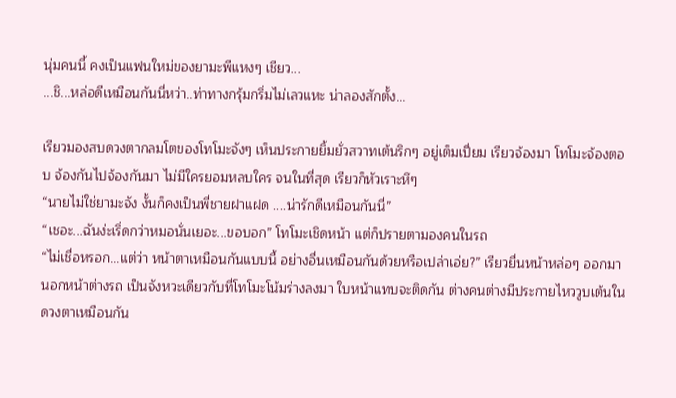นุ่มคนนี้ คงเป็นแฟนใหม่ของยามะพีแหงๆ เชียว...
...ชิ...หล่อดีเหมือนกันนี่หว่า..ท่าทางกรุ้มกริ่มไม่เลวแหะ น่าลองสักตั้ง...

เรียวมองสบดวงตากลมโตของโทโมะจังๆ เห็นประกายยิ้มยั่วสวาทเต้นริกๆ อยู่เต็มเปี่ยม เรียวจ้องมา โทโมะจ้องตอบ จ้องกันไปจ้องกันมา ไม่มีใครยอมหลบใคร จนในที่สุด เรียวก็หัวเราะหึๆ
“นายไม่ใช่ยามะจัง งั้นก็คงเป็นพี่ชายฝาแฝด ....น่ารักดีเหมือนกันนี่”
“เชอะ...ฉันง่ะเริ่ดกว่าหมอนั่นเยอะ...ขอบอก” โทโมะเชิดหน้า แต่ก็ปรายตามองคนในรถ
“ไม่เชื่อหรอก...แต่ว่า หน้าตาเหมือนกันแบบนี้ อย่างอื่นเหมือนกันด้วยหรือเปล่าเอ่ย?” เรียวยื่นหน้าหล่อๆ ออกมานอกหน้าต่างรถ เป็นจังหวะเดียวกับที่โทโมะโน้มร่างลงมา ใบหน้าแทบจะติดกัน ต่างคนต่างมีประกายไหววูบเต้นในดวงตาเหมือนกัน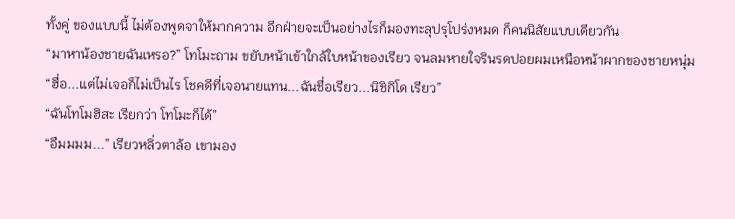ทั้งคู่ ของแบบนี้ ไม่ต้องพูดจาให้มากความ อีกฝ่ายจะเป็นอย่างไรก็มองทะลุปรุโปร่งหมด ก็คนนิสัยแบบเดียวกัน
“มาหาน้องชายฉันเหรอ?” โทโมะถาม ขยับหน้าเข้าใกล้ใบหน้าของเรียว จนลมหายใจรินรดปอยผมเหนือหน้าผากของชายหนุ่ม
“ฮื่อ...แต่ไม่เจอก็ไม่เป็นไร โชคดีที่เจอนายแทน...ฉันชื่อเรียว...นิชิกิโด เรียว”
“ฉันโทโมฮิสะ เรียกว่า โทโมะก็ได้”
“อืมมมม...” เรียวหลิ่วตาล้อ เขามอง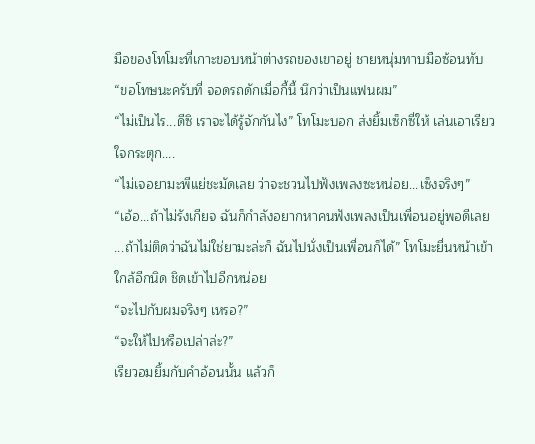มือของโทโมะที่เกาะขอบหน้าต่างรถของเขาอยู่ ชายหนุ่มทาบมือซ้อนทับ
“ขอโทษนะครับที่ จอดรถดักเมื่อกี้นี้ นึกว่าเป็นแฟนผม”
“ไม่เป็นไร...ดีซิ เราจะได้รู้จักกันไง” โทโมะบอก ส่งยิ้มเซ็กซี่ให้ เล่นเอาเรียวใจกระตุก....
“ไม่เจอยามะพีแย่ชะมัดเลย ว่าจะชวนไปฟังเพลงซะหน่อย...เซ็งจริงๆ”
“เอ้อ...ถ้าไม่รังเกียจ ฉันก็กำลังอยากหาคนฟังเพลงเป็นเพื่อนอยู่พอดีเลย ...ถ้าไม่ติดว่าฉันไม่ใช่ยามะล่ะก็ ฉันไปนั่งเป็นเพื่อนก็ได้” โทโมะยื่นหน้าเข้าใกล้อีกนิด ชิดเข้าไปอีกหน่อย
“จะไปกับผมจริงๆ เหรอ?”
“จะให้ไปหรือเปล่าล่ะ?”
เรียวอมยิ้มกับคำอ้อนนั้น แล้วก็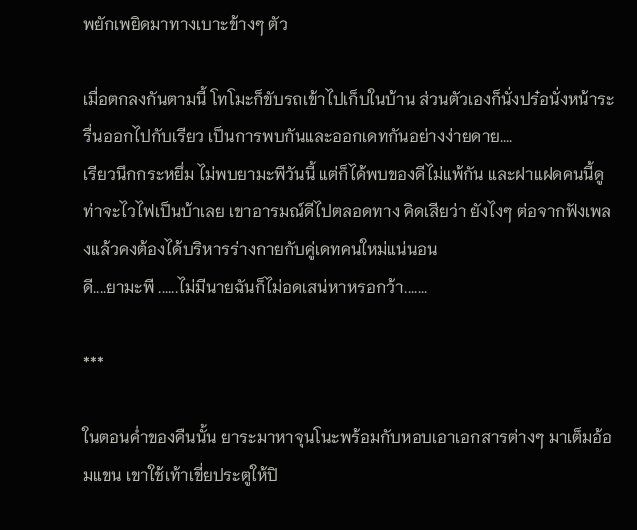พยักเพยิดมาทางเบาะข้างๆ ตัว

เมื่อตกลงกันตามนี้ โทโมะก็ขับรถเข้าไปเก็บในบ้าน ส่วนตัวเองก็นั่งปร๋อนั่งหน้าระรื่นออกไปกับเรียว เป็นการพบกันและออกเดทกันอย่างง่ายดาย....
เรียวนึกกระหยึ่ม ไม่พบยามะพีวันนี้ แต่ก็ได้พบของดีไม่แพ้กัน และฝาแฝดคนนี้ดูท่าจะไวไฟเป็นบ้าเลย เขาอารมณ์ดีไปตลอดทาง คิดเสียว่า ยังไงๆ ต่อจากฟังเพลงแล้วคงต้องได้บริหารร่างกายกับคู่เดทคนใหม่แน่นอน
ดี....ยามะพี ......ไม่มีนายฉันก็ไม่อดเสน่หาหรอกว้า.......

***

ในตอนค่ำของคืนนั้น ยาระมาหาจุนโนะพร้อมกับหอบเอาเอกสารต่างๆ มาเต็มอ้อมแขน เขาใช้เท้าเขี่ยประตูให้ปิ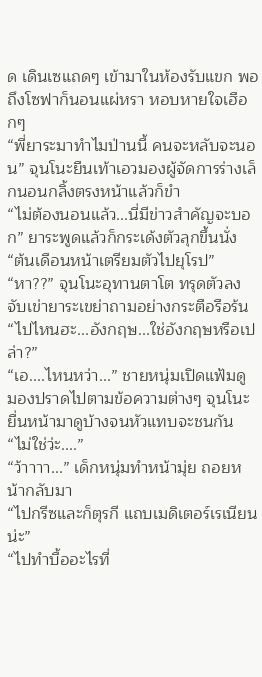ด เดินเซแถดๆ เข้ามาในห้องรับแขก พอถึงโซฟาก็นอนแผ่หรา หอบหายใจเฮือกๆ
“พี่ยาระมาทำไมป่านนี้ คนจะหลับจะนอน” จุนโนะยืนเท้าเอวมองผู้จัดการร่างเล็กนอนกลิ้งตรงหน้าแล้วก็ขำ
“ไม่ต้องนอนแล้ว...นี่มีข่าวสำคัญจะบอก” ยาระพูดแล้วก็กระเด้งตัวลุกขึ้นนั่ง
“ต้นเดือนหน้าเตรียมตัวไปยุโรป”
“หา??” จุนโนะอุทานตาโต ทรุดตัวลง จับเข่ายาระเขย่าถามอย่างกระตือรือร้น
“ไปไหนฮะ...อังกฤษ...ใช่อังกฤษหรือเปล่า?”
“เอ....ไหนหว่า...” ชายหนุ่มเปิดแฟ้มดู มองปราดไปตามข้อความต่างๆ จุนโนะยื่นหน้ามาดูบ้างจนหัวแทบจะชนกัน
“ไม่ใช่ว่ะ....”
“ว้าาาา...” เด็กหนุ่มทำหน้ามุ่ย ถอยหน้ากลับมา
“ไปกรีซและก็ตุรกี แถบเมดิเตอร์เรเนียนน่ะ”
“ไปทำบื้ออะไรที่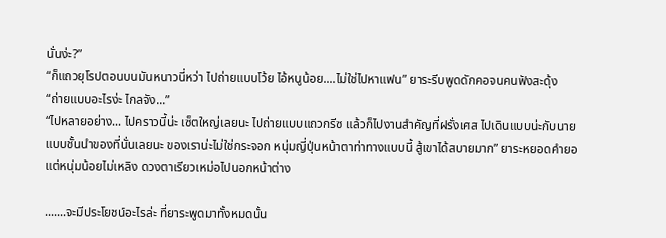นั่นง่ะ?”
“ก็แถวยุโรปตอนบนมันหนาวนี่หว่า ไปถ่ายแบบโว้ย ไอ้หนูน้อย....ไม่ใช่ไปหาแฟน” ยาระรีบพูดดักคอจนคนฟังสะดุ้ง
“ถ่ายแบบอะไรง่ะ ไกลจัง...”
“ไปหลายอย่าง... ไปคราวนี้น่ะ เซ็ตใหญ่เลยนะ ไปถ่ายแบบแถวกรีซ แล้วก็ไปงานสำคัญที่ฝรั่งเศส ไปเดินแบบน่ะกับนายแบบชั้นนำของที่นั่นเลยนะ ของเราน่ะไม่ใช่กระจอก หนุ่มญี่ปุ่นหน้าตาท่าทางแบบนี้ สู้เขาได้สบายมาก” ยาระหยอดคำยอ แต่หนุ่มน้อยไม่เหลิง ดวงตาเรียวเหม่อไปนอกหน้าต่าง

.......จะมีประโยชน์อะไรล่ะ ที่ยาระพูดมาทั้งหมดนั้น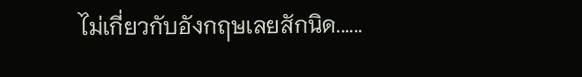ไม่เกี่ยวกับอังกฤษเลยสักนิด......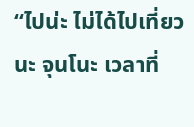“ไปน่ะ ไม่ได้ไปเที่ยวนะ จุนโนะ เวลาที่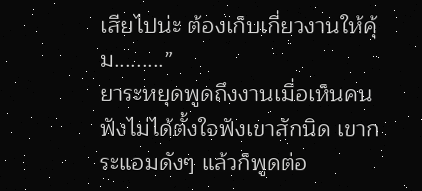เสียไปน่ะ ต้องเก็บเกี่ยวงานให้คุ้ม.........”
ยาระหยุดพูดถึงงานเมื่อเห็นคนฟังไม่ได้ตั้งใจฟังเขาสักนิด เขากระแอมดังๆ แล้วก็พูดต่อ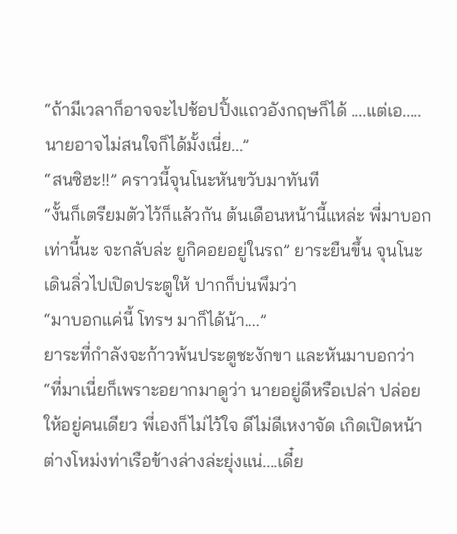“ถ้ามีเวลาก็อาจจะไปช้อปปิ้งแถวอังกฤษก็ได้ ....แต่เอ.....นายอาจไม่สนใจก็ได้มั้งเนี่ย...”
“สนซิฮะ!!” คราวนี้จุนโนะหันขวับมาทันที
“งั้นก็เตรียมตัวไว้ก็แล้วกัน ต้นเดือนหน้านี้แหล่ะ พี่มาบอกเท่านี้นะ จะกลับล่ะ ยูกิคอยอยู่ในรถ” ยาระยืนขึ้น จุนโนะเดินลิ่วไปเปิดประตูให้ ปากก็บ่นพึมว่า
“มาบอกแค่นี้ โทรฯ มาก็ได้น้า....”
ยาระที่กำลังจะก้าวพ้นประตูชะงักขา และหันมาบอกว่า
“ที่มาเนี่ยก็เพราะอยากมาดูว่า นายอยู่ดีหรือเปล่า ปล่อยให้อยู่คนเดียว พี่เองก็ไม่ไว้ใจ ดีไม่ดีเหงาจัด เกิดเปิดหน้าต่างโหม่งท่าเรือข้างล่างล่ะยุ่งแน่....เดี๋ย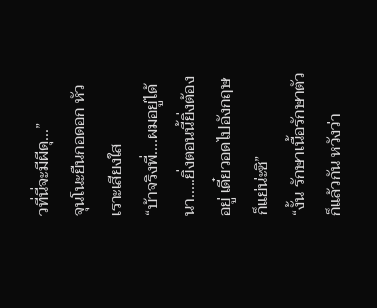วที่นี่จะมีผีดุ...”
จุนโนะยืนกอดอก หัวเราะเสียงใส
“บ้าจริงพี่....ผมอยู่ได้นา.....ยิ่งตอนนี้ยิ่งต้องอยู่ เดี๋ยวอดไปอังกฤษก็แย่น่ะซิ”
“งั้น รักษาเนื้อรักษาตัวก็แล้วกัน หวังว่า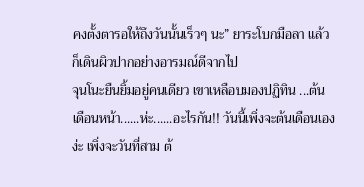คงตั้งตารอให้ถึงวันนั้นเร็วๆ นะ” ยาระโบกมือลา แล้วก็เดินผิวปากอย่างอารมณ์ดีจากไป
จุนโนะยืนยิ้มอยู่คนเดียว เขาเหลือบมองปฏิทิน ...ต้นเดือนหน้า......ห่ะ......อะไรกัน!! วันนี้เพิ่งจะต้นเดือนเองง่ะ เพิ่งจะวันที่สาม ต้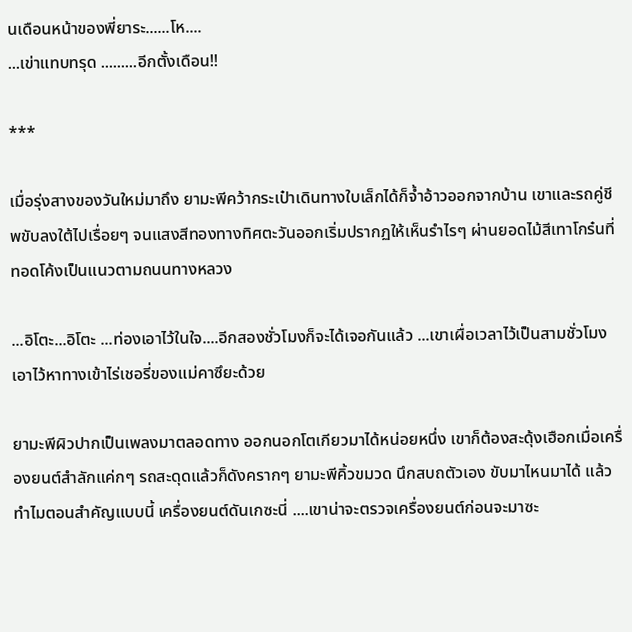นเดือนหน้าของพี่ยาระ......โห....
...เข่าแทบทรุด .........อีกตั้งเดือน!!

***

เมื่อรุ่งสางของวันใหม่มาถึง ยามะพีคว้ากระเป๋าเดินทางใบเล็กได้ก็จ้ำอ้าวออกจากบ้าน เขาและรถคู่ชีพขับลงใต้ไปเรื่อยๆ จนแสงสีทองทางทิศตะวันออกเริ่มปรากฏให้เห็นรำไรๆ ผ่านยอดไม้สีเทาโกร๋นที่ทอดโค้งเป็นแนวตามถนนทางหลวง

...อิโตะ...อิโตะ ...ท่องเอาไว้ในใจ....อีกสองชั่วโมงก็จะได้เจอกันแล้ว ...เขาเผื่อเวลาไว้เป็นสามชั่วโมงเอาไว้หาทางเข้าไร่เชอรี่ของแม่คาซึยะด้วย

ยามะพีผิวปากเป็นเพลงมาตลอดทาง ออกนอกโตเกียวมาได้หน่อยหนึ่ง เขาก็ต้องสะดุ้งเฮือกเมื่อเครื่องยนต์สำลักแค่กๆ รถสะดุดแล้วก็ดังครากๆ ยามะพีคิ้วขมวด นึกสบถตัวเอง ขับมาไหนมาได้ แล้วทำไมตอนสำคัญแบบนี้ เครื่องยนต์ดันเกซะนี่ ....เขาน่าจะตรวจเครื่องยนต์ก่อนจะมาซะ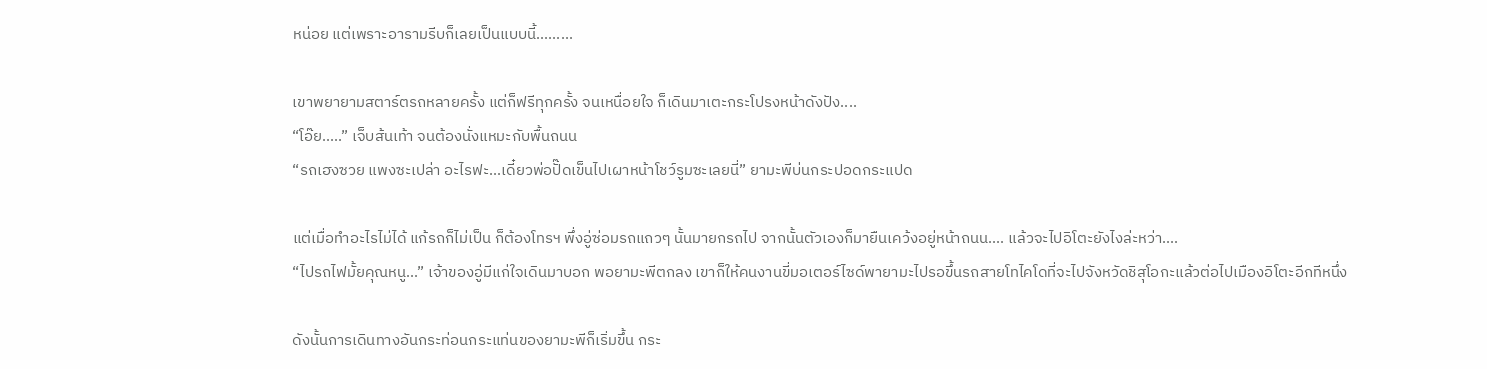หน่อย แต่เพราะอารามรีบก็เลยเป็นแบบนี้.........

เขาพยายามสตาร์ตรถหลายครั้ง แต่ก็ฟรีทุกครั้ง จนเหนื่อยใจ ก็เดินมาเตะกระโปรงหน้าดังปัง....
“โอ๊ย.....” เจ็บส้นเท้า จนต้องนั่งแหมะกับพื้นถนน
“รถเฮงซวย แพงซะเปล่า อะไรฟะ...เดี๋ยวพ่อปั๊ดเข็นไปเผาหน้าโชว์รูมซะเลยนี่” ยามะพีบ่นกระปอดกระแปด

แต่เมื่อทำอะไรไม่ได้ แก้รถก็ไม่เป็น ก็ต้องโทรฯ พึ่งอู่ซ่อมรถแถวๆ นั้นมายกรถไป จากนั้นตัวเองก็มายืนเคว้งอยู่หน้าถนน.... แล้วจะไปอิโตะยังไงล่ะหว่า....
“ไปรถไฟมั้ยคุณหนู...” เจ้าของอู่มีแก่ใจเดินมาบอก พอยามะพีตกลง เขาก็ให้คนงานขี่มอเตอร์ไซด์พายามะไปรอขึ้นรถสายโทไคโดที่จะไปจังหวัดชิสุโอกะแล้วต่อไปเมืองอิโตะอีกทีหนึ่ง

ดังนั้นการเดินทางอันกระท่อนกระแท่นของยามะพีก็เริ่มขึ้น กระ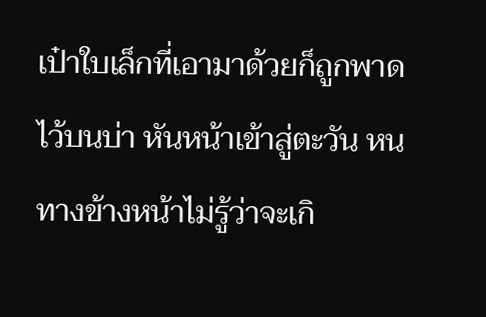เป๋าใบเล็กที่เอามาด้วยก็ถูกพาดไว้บนบ่า หันหน้าเข้าสู่ตะวัน หนทางข้างหน้าไม่รู้ว่าจะเกิ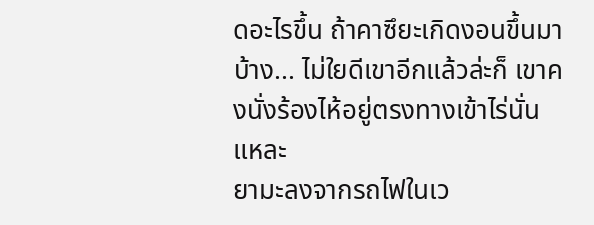ดอะไรขึ้น ถ้าคาซึยะเกิดงอนขึ้นมาบ้าง... ไม่ใยดีเขาอีกแล้วล่ะก็ เขาคงนั่งร้องไห้อยู่ตรงทางเข้าไร่นั่นแหละ
ยามะลงจากรถไฟในเว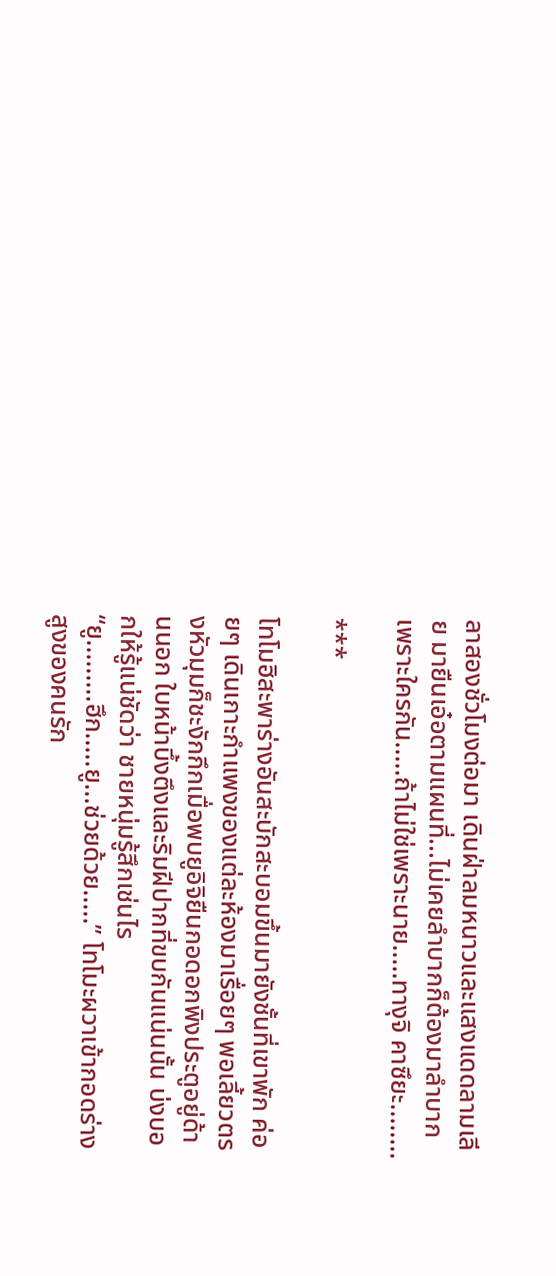ลาสองชั่วโมงต่อมา เดินฝ่าลมหนาวและแสงแดดลามเลีย มายืนเอ๋อตามแผนที่...ไม่เคยลำบากก็ต้องมาลำบาก เพราะใครกัน.....ถ้าไม่ใช่เพราะนาย.....ทางุจิ คาซึยะ........

***

โทโมฮิสะพาร่างอันสะบักสะบอมขึ้นมายังชั้นที่เขาพัก ค่อยๆ เดินเกาะกำแพงของแต่ละห้องมาเรื่อยๆ พอเลี้ยวตรงหัวมุมก็ชะงักกึกเมื่อพบยูอิจิยืนกอดอกพิงประตูอยู่ด้านนอก ใบหน้าบึ้งตึงและริมฝีปากที่ขบกันแน่นนั้น บ่งบอกให้รู้แน่ชัดว่า ชายหนุ่มรู้สึกเช่นไร
“ยู.........ฮึก.....ยู...ช่วยด้วย.....” โทโมะผวาเข้ากอดร่างสูงของคนรัก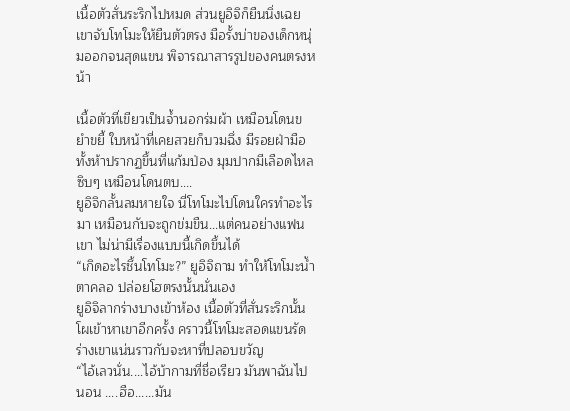เนื้อตัวสั่นระริกไปหมด ส่วนยูอิจิก็ยืนนิ่งเฉย เขาจับโทโมะให้ยืนตัวตรง มือรั้งบ่าของเด็กหนุ่มออกจนสุดแขน พิจารณาสารรูปของคนตรงหน้า

เนื้อตัวที่เขียวเป็นจ้ำนอกร่มผ้า เหมือนโดนขยำขยี้ ใบหน้าที่เคยสวยก็บวมฉึ่ง มีรอยฝ่ามือทั้งห้าปรากฏขึ้นที่แก้มป่อง มุมปากมีเลือดไหลซิบๆ เหมือนโดนตบ....
ยูอิจิกลั้นลมหายใจ นี่โทโมะไปโดนใครทำอะไรมา เหมือนกับจะถูกข่มขืน...แต่คนอย่างแฟนเขา ไม่น่ามีเรื่องแบบนี้เกิดขึ้นได้
“เกิดอะไรชึ้นโทโมะ?” ยูอิจิถาม ทำให้โทโมะน้ำตาคลอ ปล่อยโฮตรงนั้นนั่นเอง
ยูอิจิลากร่างบางเข้าห้อง เนื้อตัวที่สั่นระริกนั้นโผเข้าหาเขาอีกครั้ง คราวนี้โทโมะสอดแขนรัดร่างเขาแน่นราวกับจะหาที่ปลอบขวัญ
“ไอ้เลวนั่น....ไอ้บ้ากามที่ชื่อเรียว มันพาฉันไปนอน ....ฮือ......มัน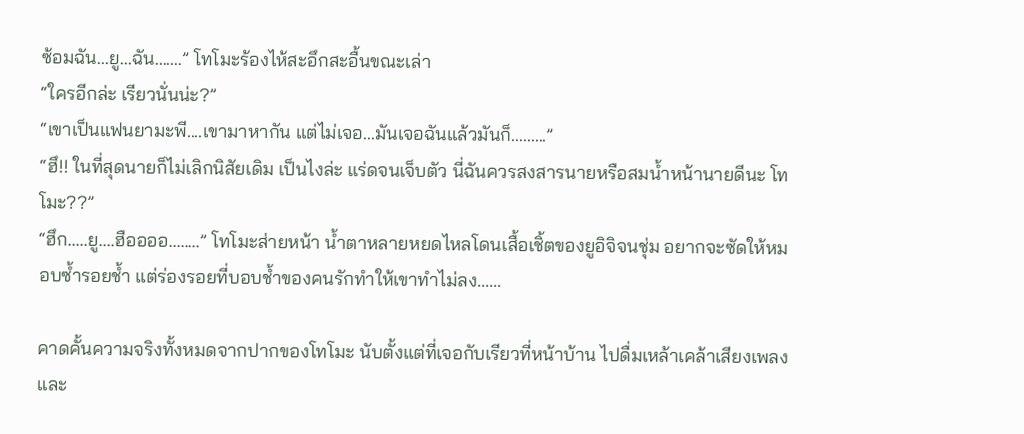ซ้อมฉัน...ยู...ฉัน.......” โทโมะร้องไห้สะอึกสะอื้นขณะเล่า
“ใครอีกล่ะ เรียวนั่นน่ะ?”
“เขาเป็นแฟนยามะพี....เขามาหากัน แต่ไม่เจอ...มันเจอฉันแล้วมันก็.........”
“ฮึ!! ในที่สุดนายก็ไม่เลิกนิสัยเดิม เป็นไงล่ะ แร่ดจนเจ็บตัว นี่ฉันควรสงสารนายหรือสมน้ำหน้านายดีนะ โทโมะ??”
“ฮึก.....ยู....ฮืออออ........” โทโมะส่ายหน้า น้ำตาหลายหยดไหลโดนเสื้อเชิ้ตของยูอิจิจนชุ่ม อยากจะซัดให้หมอบซ้ำรอยช้ำ แต่ร่องรอยที่บอบช้ำของคนรักทำให้เขาทำไม่ลง......

คาดคั้นความจริงทั้งหมดจากปากของโทโมะ นับตั้งแต่ที่เจอกับเรียวที่หน้าบ้าน ไปดื่มเหล้าเคล้าเสียงเพลงและ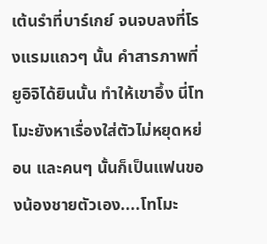เต้นรำที่บาร์เกย์ จนจบลงที่โรงแรมแถวๆ นั้น คำสารภาพที่ยูอิจิได้ยินนั้น ทำให้เขาอึ้ง นี่โทโมะยังหาเรื่องใส่ตัวไม่หยุดหย่อน และคนๆ นั้นก็เป็นแฟนของน้องชายตัวเอง....โทโมะ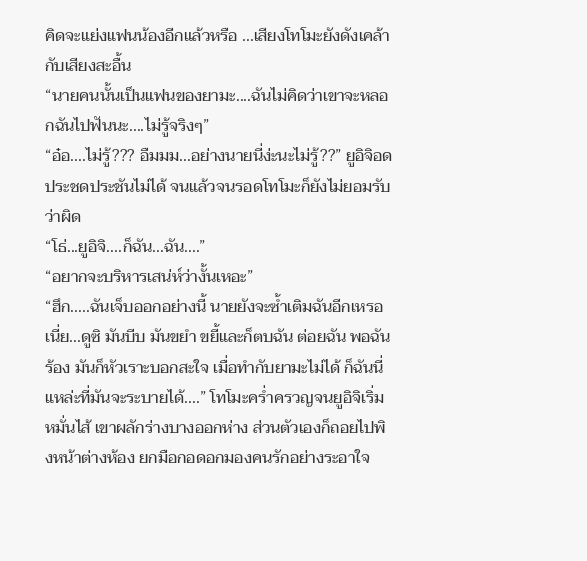คิดจะแย่งแฟนน้องอีกแล้วหรือ ...เสียงโทโมะยังดังเคล้ากับเสียงสะอื้น
“นายคนนั้นเป็นแฟนของยามะ....ฉันไม่คิดว่าเขาจะหลอกฉันไปฟันนะ....ไม่รู้จริงๆ”
“อ๋อ....ไม่รู้??? อืมมม...อย่างนายนี่ง่ะนะไม่รู้??” ยูอิจิอดประชดประชันไม่ได้ จนแล้วจนรอดโทโมะก็ยังไม่ยอมรับว่าผิด
“โธ่...ยูอิจิ....ก็ฉัน...ฉัน....”
“อยากจะบริหารเสน่ห์ว่างั้นเหอะ”
“ฮึก.....ฉันเจ็บออกอย่างนี้ นายยังจะซ้ำเติมฉันอีกเหรอ เนี่ย...ดูซิ มันบีบ มันขยำ ขยี้และก็ตบฉัน ต่อยฉัน พอฉันร้อง มันก็หัวเราะบอกสะใจ เมื่อทำกับยามะไม่ได้ ก็ฉันนี่แหล่ะที่มันจะระบายได้....” โทโมะคร่ำครวญจนยูอิจิเริ่มหมั่นไส้ เขาผลักร่างบางออกห่าง ส่วนตัวเองก็ถอยไปพิงหน้าต่างห้อง ยกมือกอดอกมองคนรักอย่างระอาใจ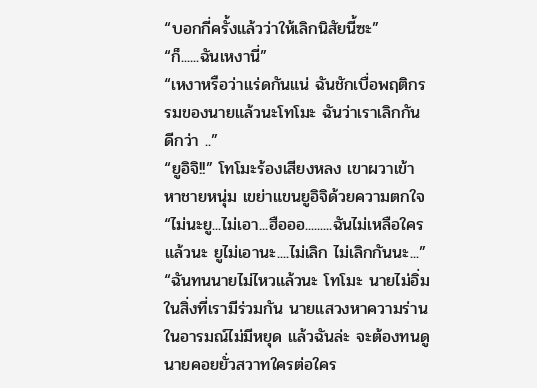“บอกกี่ครั้งแล้วว่าให้เลิกนิสัยนี้ซะ”
“ก็......ฉันเหงานี่”
“เหงาหรือว่าแร่ดกันแน่ ฉันชักเบื่อพฤติกรรมของนายแล้วนะโทโมะ ฉันว่าเราเลิกกันดีกว่า ..”
“ยูอิจิ!!” โทโมะร้องเสียงหลง เขาผวาเข้าหาชายหนุ่ม เขย่าแขนยูอิจิด้วยความตกใจ
“ไม่นะยู...ไม่เอา...ฮือออ.........ฉันไม่เหลือใครแล้วนะ ยูไม่เอานะ....ไม่เลิก ไม่เลิกกันนะ...”
“ฉันทนนายไม่ไหวแล้วนะ โทโมะ นายไม่อิ่มในสิ่งที่เรามีร่วมกัน นายแสวงหาความร่านในอารมณ์ไม่มีหยุด แล้วฉันล่ะ จะต้องทนดูนายคอยยั่วสวาทใครต่อใคร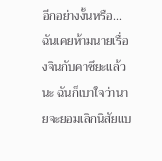อีกอย่างงั้นหรือ...ฉันเคยห้ามนายเรื่องจินกับคาซึยะแล้วนะ ฉันก็เบาใจว่านายจะยอมเลิกนิสัยแบ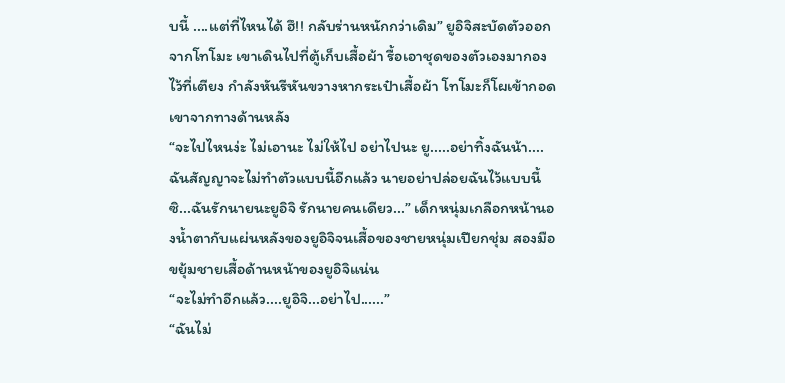บนี้ ....แต่ที่ไหนได้ ฮึ!! กลับร่านหนักกว่าเดิม” ยูอิจิสะบัดตัวออกจากโทโมะ เขาเดินไปที่ตู้เก็บเสื้อผ้า รื้อเอาชุดของตัวเองมากองไว้ที่เตียง กำลังหันรีหันขวางหากระเป๋าเสื้อผ้า โทโมะก็โผเข้ากอดเขาจากทางด้านหลัง
“จะไปไหนง่ะ ไม่เอานะ ไม่ให้ไป อย่าไปนะ ยู.....อย่าทิ้งฉันน้า....ฉันสัญญาจะไม่ทำตัวแบบนี้อีกแล้ว นายอย่าปล่อยฉันไว้แบบนี้ซิ...ฉันรักนายนะยูอิจิ รักนายคนเดียว...” เด็กหนุ่มเกลือกหน้านองน้ำตากับแผ่นหลังของยูอิจิจนเสื้อของชายหนุ่มเปียกชุ่ม สองมือขยุ้มชายเสื้อด้านหน้าของยูอิจิแน่น
“จะไม่ทำอีกแล้ว....ยูอิจิ...อย่าไป......”
“ฉันไม่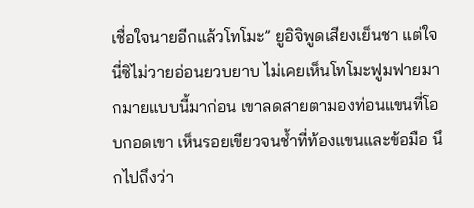เชื่อใจนายอีกแล้วโทโมะ” ยูอิจิพูดเสียงเย็นชา แต่ใจนี่ซิไม่วายอ่อนยวบยาบ ไม่เคยเห็นโทโมะฟูมฟายมากมายแบบนี้มาก่อน เขาลดสายตามองท่อนแขนที่โอบกอดเขา เห็นรอยเขียวจนช้ำที่ท้องแขนและข้อมือ นึกไปถึงว่า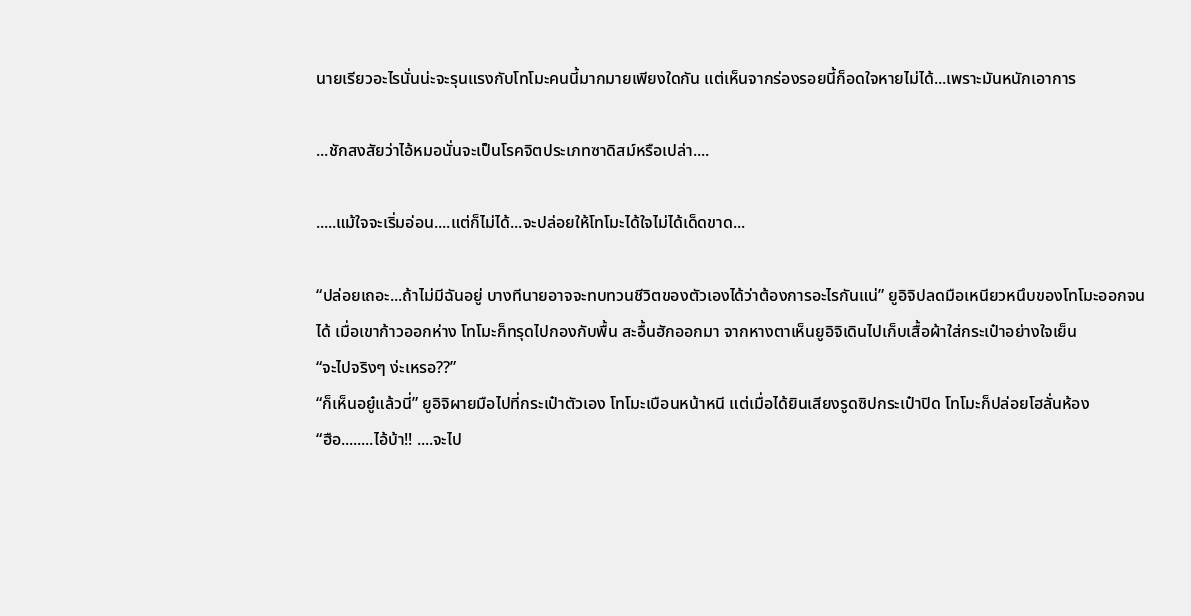นายเรียวอะไรนั่นน่ะจะรุนแรงกับโทโมะคนนี้มากมายเพียงใดกัน แต่เห็นจากร่องรอยนี้ก็อดใจหายไม่ได้...เพราะมันหนักเอาการ

...ชักสงสัยว่าไอ้หมอนั่นจะเป็นโรคจิตประเภทซาดิสม์หรือเปล่า....

.....แม้ใจจะเริ่มอ่อน....แต่ก็ไม่ได้...จะปล่อยให้โทโมะได้ใจไม่ได้เด็ดขาด...

“ปล่อยเถอะ...ถ้าไม่มีฉันอยู่ บางทีนายอาจจะทบทวนชีวิตของตัวเองได้ว่าต้องการอะไรกันแน่” ยูอิจิปลดมือเหนียวหนึบของโทโมะออกจนได้ เมื่อเขาก้าวออกห่าง โทโมะก็ทรุดไปกองกับพื้น สะอื้นฮักออกมา จากหางตาเห็นยูอิจิเดินไปเก็บเสื้อผ้าใส่กระเป๋าอย่างใจเย็น
“จะไปจริงๆ ง่ะเหรอ??”
“ก็เห็นอยู๋แล้วนี่” ยูอิจิผายมือไปที่กระเป๋าตัวเอง โทโมะเบือนหน้าหนี แต่เมื่อได้ยินเสียงรูดซิปกระเป๋าปิด โทโมะก็ปล่อยโฮลั่นห้อง
“ฮือ........ไอ้บ้า!! ....จะไป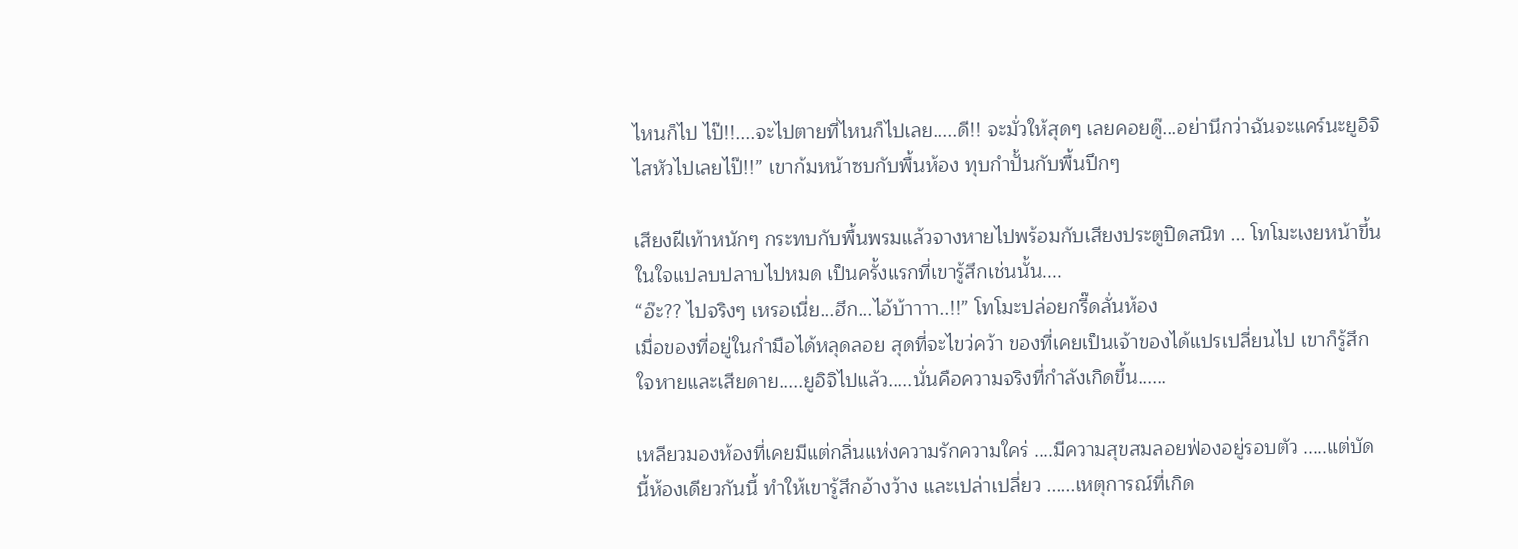ไหนก็ไป ไป๊!!....จะไปตายที่ไหนก็ไปเลย.....ดี!! จะมั่วให้สุดๆ เลยคอยดู๊...อย่านึกว่าฉันจะแคร์นะยูอิจิ ไสหัวไปเลยไป๊!!” เขาก้มหน้าซบกับพื้นห้อง ทุบกำปั้นกับพื้นปึกๆ

เสียงฝีเท้าหนักๆ กระทบกับพื้นพรมแล้วจางหายไปพร้อมกับเสียงประตูปิดสนิท ... โทโมะเงยหน้าขึ้น ในใจแปลบปลาบไปหมด เป็นครั้งแรกที่เขารู้สึกเช่นนั้น....
“อ๊ะ?? ไปจริงๆ เหรอเนี่ย...ฮึก...ไอ้บ้าาาา..!!” โทโมะปล่อยกรี๊ดลั่นห้อง
เมื่อของที่อยู่ในกำมือได้หลุดลอย สุดที่จะไขว่คว้า ของที่เคยเป็นเจ้าของได้แปรเปลี่ยนไป เขาก็รู้สึกใจหายและเสียดาย.....ยูอิจิไปแล้ว.....นั่นคือความจริงที่กำลังเกิดขึ้น......

เหลียวมองห้องที่เคยมีแต่กลิ่นแห่งความรักความใคร่ ....มีความสุขสมลอยฟ่องอยู่รอบตัว .....แต่บัดนี้ห้องเดียวกันนี้ ทำให้เขารู้สึกอ้างว้าง และเปล่าเปลี่ยว ......เหตุการณ์ที่เกิด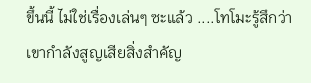ขึ้นนี้ ไม่ใช่เรื่องเล่นๆ ซะแล้ว ....โทโมะรู้สึกว่าเขากำลังสูญเสียสิ่งสำคัญ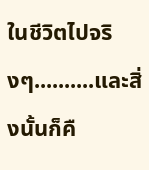ในชีวิตไปจริงๆ..........และสิ่งนั้นก็คื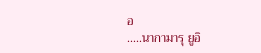อ
.....นากามารุ ยูอิ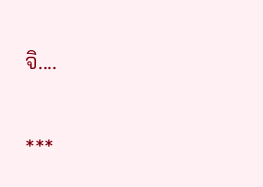จิ....

***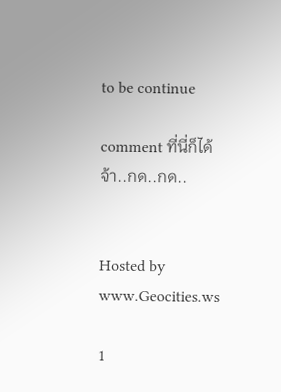to be continue

comment ที่นี่ก็ได้จ้า..กด..กด..


Hosted by www.Geocities.ws

1